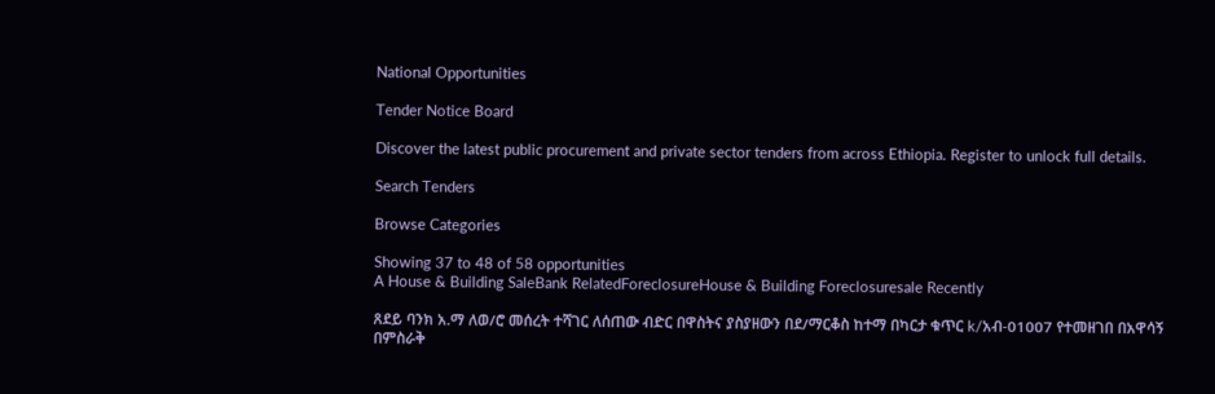National Opportunities

Tender Notice Board

Discover the latest public procurement and private sector tenders from across Ethiopia. Register to unlock full details.

Search Tenders

Browse Categories

Showing 37 to 48 of 58 opportunities
A House & Building SaleBank RelatedForeclosureHouse & Building Foreclosuresale Recently

ጸደይ ባንክ አ.ማ ለወ/ሮ መሰረት ተሻገር ለሰጠው ብድር በዋስትና ያስያዘውን በደ/ማርቆስ ከተማ በካርታ ቁጥር k/አብ-01007 የተመዘገበ በአዋሳኝ በምስራቅ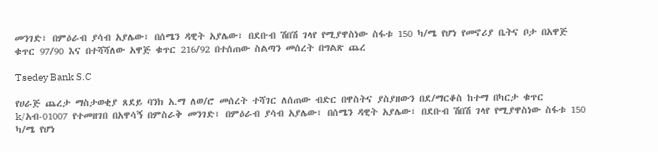መንገድ፣ በምዕራብ ያሳብ አያሌው፣ በሰሜን ዳዊት አያሌው፣ በደቡብ ሽበሽ ገላየ የሚያዋስነው ስፋቱ 150 ካ/ሜ የሆነ የመኖሪያ ቤትና ቦታ በአዋጅ ቁጥር 97/90 እና በተሻሻለው አዋጅ ቁጥር 216/92 በተሰጠው ስልጣን መሰረት በግልጽ ጨረ

Tsedey Bank S.C

የሀራጅ ጨረታ ማስታወቂያ ጸደይ ባንክ አ.ማ ለወ/ሮ መሰረት ተሻገር ለሰጠው ብድር በዋስትና ያስያዘውን በደ/ማርቆስ ከተማ በካርታ ቁጥር k/አብ-01007 የተመዘገበ በአዋሳኝ በምስራቅ መንገድ፣ በምዕራብ ያሳብ አያሌው፣ በሰሜን ዳዊት አያሌው፣ በደቡብ ሽበሽ ገላየ የሚያዋስነው ስፋቱ 150 ካ/ሜ የሆነ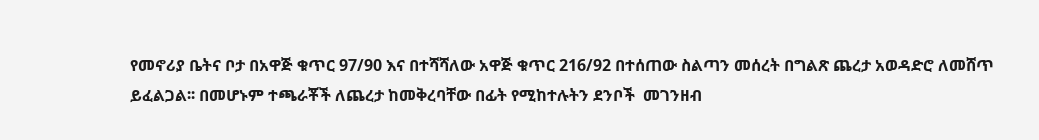የመኖሪያ ቤትና ቦታ በአዋጅ ቁጥር 97/90 እና በተሻሻለው አዋጅ ቁጥር 216/92 በተሰጠው ስልጣን መሰረት በግልጽ ጨረታ አወዳድሮ ለመሸጥ ይፈልጋል፡፡ በመሆኑም ተጫራቾች ለጨረታ ከመቅረባቸው በፊት የሚከተሉትን ደንቦች  መገንዘብ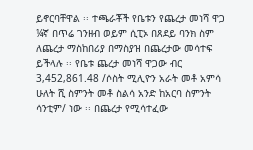ይኖርባቸዋል ፡፡ ተጫራቾች የቤቱን የጨረታ መነሻ ዋጋ ¼ኛ በጥሬ ገንዘብ ወይም ሲፒኦ በጸደይ ባንክ ስም ለጨረታ ማስከበሪያ በማስያዝ በጨረታው መሳተፍ ይችላሉ ፡፡ የቤቱ ጨረታ መነሻ ዋጋው ብር 3,452,861.48 /ሶስት ሚሊዮን አራት መቶ አምሳ ሁለት ሺ ስምንት መቶ ስልሳ አንድ ከአርባ ስምንት ሳንቲም/ ነው ፡፡ በጨረታ የሚሳተፈው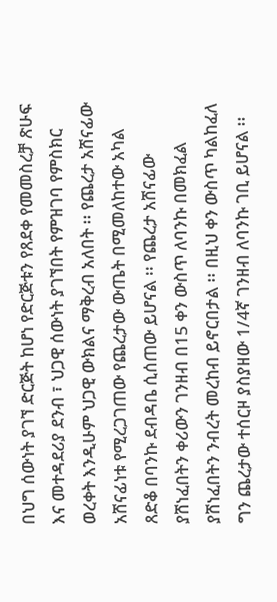በህግ ሰውነት ያገኘ ድርጅት ከሆነ የድርጅቱን የጸደቀ የመመስረቻ ጽሁፍ እና መተዳደሪያ ደንብ ፣ ህጋዊ ሰውነት ያገኘበት የምዝገባ የምስክር ወረቀት እንዲሁም ህጋዊ ውክልና ማቅረብ አለበት ፡፡ የጨረታ አሸናፊው አሸናፊነቱ የሚረጋገጠው የጨረታው ውጤት በሚመለከተው አካል ጸድቆ በባንኩ ደብዳቤ ሲሰጠው ይሆናል ፡፡ የጨረታ አሸናፊው ያሸነፈበትን ቀሪውን ገንዘብ በ15 ቀን ውስጥ ለባንኩ በመክፈል ያሸነፈበትን ንብረት መረከብ ይኖርበታል ፡፡ በዚህ ቀን ውስጥ ካልከፈለ ግን ጨረታው ተሰርዞ ያስያዘው 1/4ኛ ገንዘብ ለባንኩ ገቢ ይሆናል ፡፡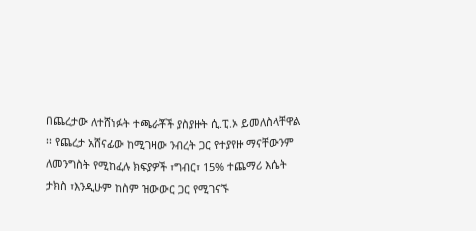በጨረታው ለተሸነፉት ተጫራቾች ያስያዙት ሲ.ፒ.ኦ ይመለስላቸዋል ፡፡ የጨረታ አሸናፊው ከሚገዛው ንብረት ጋር የተያየዙ ማናቸውንም ለመንግስት የሚከፈሉ ክፍያዎች ፣ግብር፣ 15% ተጨማሪ እሴት ታክስ ፣እንዲሁም ከስም ዝውውር ጋር የሚገናኙ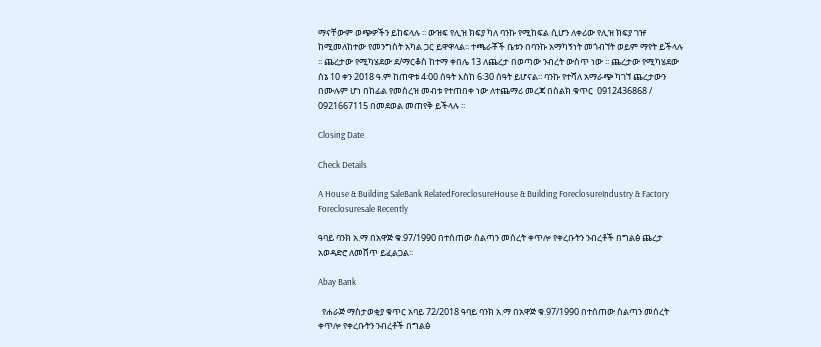ማናቸውም ወጭዎችን ይከፍላሉ ፡፡ ውዝፍ የሊዝ ክፍያ ካለ ባንኩ የሚከፍል ሲሆን ለቀሪው የሊዝ ክፍያ ገዡ ከሚመለከተው የመንግስት አካል ጋር ይዋዋላል፡፡ ተጫራቾች ቤቱን በባንኩ አማካኝነት መጎብኘት ወይም ማየት ይችላሉ ፡፡ ጨረታው የሚካሄደው ደ/ማርቆስ ከተማ ቀበሌ 13 ለጨረታ በወጣው ንብረት ውስጥ ነው ፡፡ ጨረታው የሚካሄደው ሰኔ 10 ቀን 2018 ዓ.ም ከጠዋቱ 4፡00 ሰዓት እስከ 6፡30 ሰዓት ይሆናል፡፡ ባንኩ የተሻለ አማራጭ ካገኘ ጨረታውን በሙሉም ሆነ በከፊል የመሰረዝ መብቱ የተጠበቀ ነው ለተጨማሪ መረጃ በስልክ ቁጥር  0912436868 / 0921667115 በመደወል መጠየቅ ይችላሉ ፡፡

Closing Date

Check Details

A House & Building SaleBank RelatedForeclosureHouse & Building ForeclosureIndustry & Factory Foreclosuresale Recently

ዓባይ ባንክ አ.ማ በአዋጅ ቁ.97/1990 በተሰጠው ስልጣን መሰረት ቀጥሎ የቀረቡትን ንብረቶች በግልፅ ጨረታ አወዳድሮ ለመሸጥ ይፈልጋል፡፡

Abay Bank

  የሐራጅ ማስታወቂያ ቁጥር አባይ 72/2018 ዓባይ ባንክ አ.ማ በአዋጅ ቁ.97/1990 በተሰጠው ስልጣን መሰረት ቀጥሎ የቀረቡትን ንብረቶች በግልፅ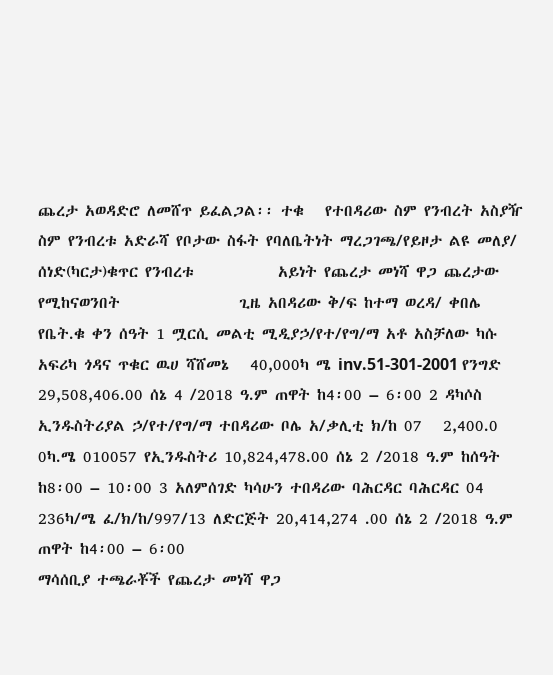ጨረታ አወዳድሮ ለመሸጥ ይፈልጋል፡፡ ተቁ   የተበዳሪው ስም የንብረት አስያዥ ስም የንብረቱ አድራሻ የቦታው ስፋት የባለቤትነት ማረጋገጫ/የይዞታ ልዩ መለያ/ ሰነድ(ካርታ)ቁጥር የንብረቱ            አይነት የጨረታ መነሻ ዋጋ ጨረታው የሚከናወንበት                 ጊዜ አበዳሪው ቅ/ፍ ከተማ ወረዳ/ ቀበሌ የቤት.ቁ ቀን ሰዓት 1 ሟርሲ መልቲ ሚዲያኃ/የተ/የግ/ማ አቶ አስቻለው ካሱ አፍሪካ ጎዳና ጥቁር ዉሀ ሻሸመኔ   40,000ካ ሜ inv.51-301-2001 የንግድ 29,508,406.00 ሰኔ 4 /2018 ዓ.ም ጠዋት ከ4፡00 – 6፡00 2 ዳካሶስ ኢንዱስትሪያል ኃ/የተ/የግ/ማ ተበዳሪው ቦሌ አ/ቃሊቲ ክ/ከ 07   2,400.0 0ካ.ሜ 010057 የኢንዱስትሪ 10,824,478.00 ሰኔ 2 /2018 ዓ.ም ከሰዓት ከ8፡00 – 10፡00 3 አለምሰገድ ካሳሁን ተበዳሪው ባሕርዳር ባሕርዳር 04   236ካ/ሜ ፈ/ክ/ከ/997/13 ለድርጅት 20,414,274 .00 ሰኔ 2 /2018 ዓ.ም   ጠዋት ከ4፡00 – 6፡00                                                    ማሳሰቢያ ተጫራቾች የጨረታ መነሻ ዋጋ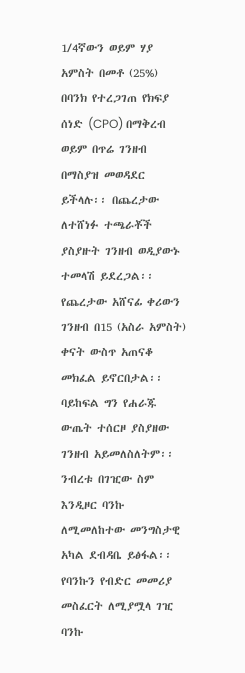1/4ኛውን ወይም ሃያ አምስት በመቶ (25%) በባንክ የተረጋገጠ የክፍያ ሰነድ (CPO) በማቅረብ ወይም በጥሬ ገንዘብ በማስያዝ መወዳደር ይችላሉ፡፡ በጨረታው ለተሸነፉ ተጫራቾች ያስያዙት ገንዘብ ወዲያውኑ ተመላሽ ይደረጋል፡፡ የጨረታው አሸናፊ ቀሪውን ገንዘብ በ15 (አስራ አምስት) ቀናት ውስጥ አጠናቆ መክፈል ይኖርበታል፡፡ ባይከፍል ግን የሐራጁ ውጤት ተሰርዞ ያስያዘው ገንዘብ አይመለስለትም፡፡ ንብረቱ በገዢው ስም እንዲዞር ባንኩ ለሚመለከተው መንግስታዊ አካል ደብዳቤ ይፅፋል፡፡ የባንኩን የብድር መመሪያ መስፈርት ለሚያሟላ ገዢ ባንኩ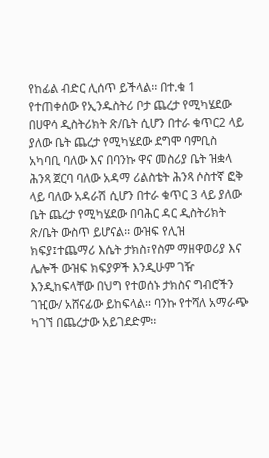የከፊል ብድር ሊሰጥ ይችላል፡፡ በተ.ቁ 1 የተጠቀሰው የኢንዱስትሪ ቦታ ጨረታ የሚካሄደው በሀዋሳ ዲስትሪክት ጽ/ቤት ሲሆን በተራ ቁጥር2 ላይ ያለው ቤት ጨረታ የሚካሄደው ደግሞ ባምቢስ አካባቢ ባለው እና በባንኩ ዋና መስሪያ ቤት ዝቋላ ሕንጻ ጀርባ ባለው አዳማ ሪልስቴት ሕንጻ ሶስተኛ ፎቅ ላይ ባለው አዳራሽ ሲሆን በተራ ቁጥር 3 ላይ ያለው ቤት ጨረታ የሚካሄደው በባሕር ዳር ዲስትሪክት ጽ/ቤት ውስጥ ይሆናል፡፡ ውዝፍ የሊዝ ክፍያ፤ተጨማሪ እሴት ታክስ፣የስም ማዘዋወሪያ እና ሌሎች ውዝፍ ክፍያዎች እንዲሁም ገዥ እንዲከፍላቸው በህግ የተወሰኑ ታክስና ግብሮችን ገዢው/ አሸናፊው ይከፍላል፡፡ ባንኩ የተሻለ አማራጭ ካገኘ በጨረታው አይገደድም፡፡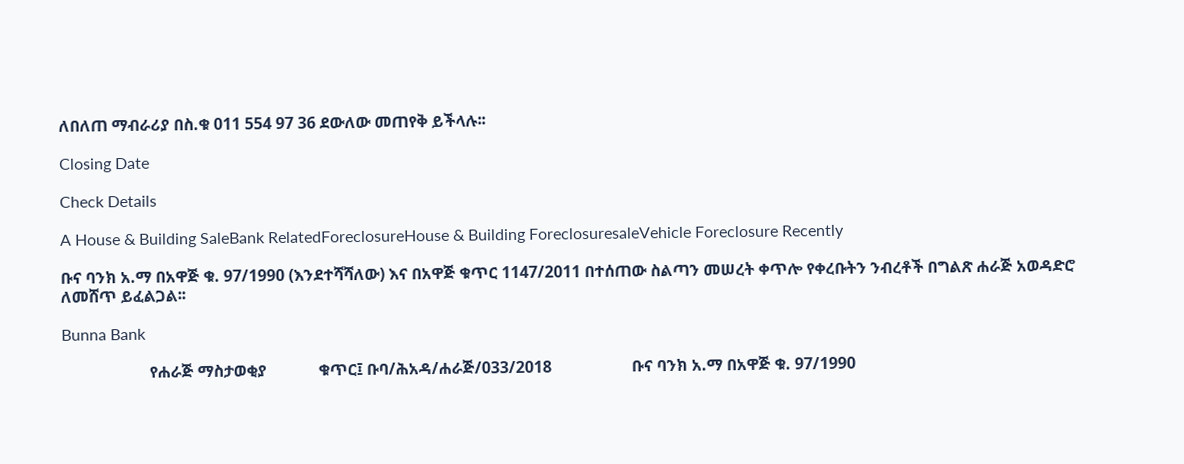ለበለጠ ማብራሪያ በስ.ቁ 011 554 97 36 ደውለው መጠየቅ ይችላሉ፡፡

Closing Date

Check Details

A House & Building SaleBank RelatedForeclosureHouse & Building ForeclosuresaleVehicle Foreclosure Recently

ቡና ባንክ አ.ማ በአዋጅ ቁ. 97/1990 (እንደተሻሻለው) እና በአዋጅ ቁጥር 1147/2011 በተሰጠው ስልጣን መሠረት ቀጥሎ የቀረቡትን ንብረቶች በግልጽ ሐራጅ አወዳድሮ ለመሸጥ ይፈልጋል፡፡

Bunna Bank

                      የሐራጅ ማስታወቂያ             ቁጥር፤ ቡባ/ሕአዳ/ሐራጅ/033/2018                    ቡና ባንክ አ.ማ በአዋጅ ቁ. 97/1990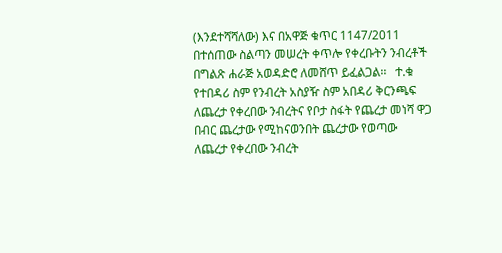(እንደተሻሻለው) እና በአዋጅ ቁጥር 1147/2011 በተሰጠው ስልጣን መሠረት ቀጥሎ የቀረቡትን ንብረቶች በግልጽ ሐራጅ አወዳድሮ ለመሸጥ ይፈልጋል፡፡   ተ.ቁ የተበዳሪ ስም የንብረት አስያዥ ስም አበዳሪ ቅርንጫፍ ለጨረታ የቀረበው ንብረትና የቦታ ስፋት የጨረታ መነሻ ዋጋ በብር ጨረታው የሚከናወንበት ጨረታው የወጣው     ለጨረታ የቀረበው ንብረት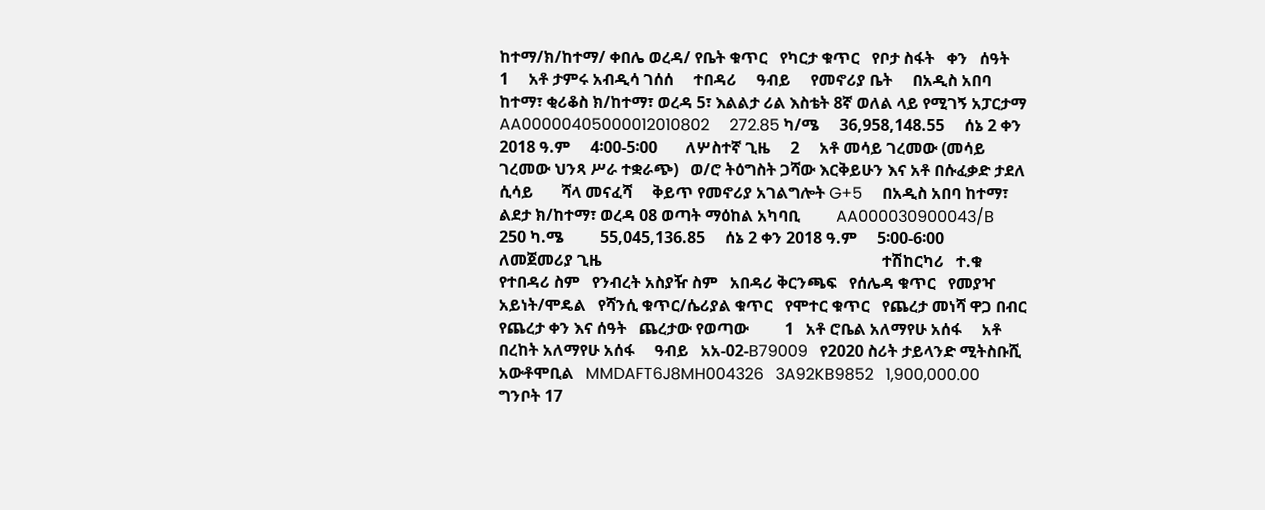ከተማ/ክ/ከተማ/ ቀበሌ ወረዳ/ የቤት ቁጥር   የካርታ ቁጥር   የቦታ ስፋት   ቀን   ሰዓት       1     አቶ ታምሩ አብዲሳ ገሰሰ     ተበዳሪ     ዓብይ     የመኖሪያ ቤት     በአዲስ አበባ ከተማ፣ ቂሪቆስ ክ/ከተማ፣ ወረዳ 5፣ እልልታ ሪል እስቴት 8ኛ ወለል ላይ የሚገኝ አፓርታማ     AA00000405000012010802     272.85 ካ/ሜ     36,958,148.55     ሰኔ 2 ቀን 2018 ዓ.ም     4፡00-5፡00       ለሦስተኛ ጊዜ     2     አቶ መሳይ ገረመው (መሳይ ገረመው ህንጻ ሥራ ተቋራጭ)   ወ/ሮ ትዕግስት ጋሻው እርቅይሁን እና አቶ በሱፈቃድ ታደለ ሲሳይ       ሻላ መናፈሻ     ቅይጥ የመኖሪያ አገልግሎት G+5     በአዲስ አበባ ከተማ፣ ልደታ ክ/ከተማ፣ ወረዳ 08 ወጣት ማዕከል አካባቢ         AA000030900043/B         250 ካ.ሜ         55,045,136.85     ሰኔ 2 ቀን 2018 ዓ.ም     5፡00-6፡00       ለመጀመሪያ ጊዜ                                                                      ተሽከርካሪ   ተ.ቁ   የተበዳሪ ስም   የንብረት አስያዥ ስም   አበዳሪ ቅርንጫፍ   የሰሌዳ ቁጥር   የመያዣ አይነት/ሞዴል   የሻንሲ ቁጥር/ሴሪያል ቁጥር   የሞተር ቁጥር   የጨረታ መነሻ ዋጋ በብር   የጨረታ ቀን እና ሰዓት   ጨረታው የወጣው         1   አቶ ሮቤል አለማየሁ አሰፋ     አቶ በረከት አለማየሁ አሰፋ     ዓብይ   አአ-02-B79009   የ2020 ስሪት ታይላንድ ሚትስቡሺ አውቶሞቢል   MMDAFT6J8MH004326   3A92KB9852   1,900,000.00   ግንቦት 17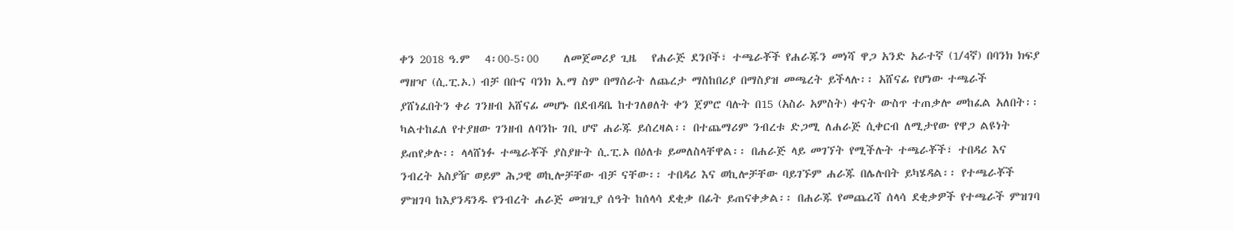ቀን 2018 ዓ.ም   4፡00-5፡00     ለመጀመሪያ ጊዜ   የሐራጅ ደንቦች፣ ተጫራቾች የሐራጁን መነሻ ዋጋ አንድ አራተኛ (1/4ኛ) በባንክ ክፍያ ማዘዣ (ሲ.ፒ.ኦ.) ብቻ በቡና ባንክ አ.ማ ስም በማሰራት ለጨረታ ማስከበሪያ በማስያዝ መጫረት ይችላሉ፡፡ አሸናፊ የሆነው ተጫራች ያሸነፈበትን ቀሪ ገንዘብ አሸናፊ መሆኑ በደብዳቤ ከተገለፀለት ቀን ጀምሮ ባሉት በ15 (አስራ አምስት) ቀናት ውስጥ ተጠቃሎ መከፈል አለበት፡፡ ካልተከፈለ የተያዘው ገንዘብ ለባንኩ ገቢ ሆኖ ሐራጁ ይሰረዛል፡፡ በተጨማሪም ንብረቱ ድጋሚ ለሐራጅ ሲቀርብ ለሚታየው የዋጋ ልዩነት ይጠየቃሉ፡፡ ላላሸነፉ ተጫራቾች ያስያዙት ሲ.ፒ.ኦ በዕለቱ ይመለስላቸዋል፡፡ በሐራጅ ላይ መገኘት የሚችሉት ተጫራቾች፣ ተበዳሪ እና ንብረት አስያዥ ወይም ሕጋዊ ወኪሎቻቸው ብቻ ናቸው፡፡ ተበዳሪ እና ወኪሎቻቸው ባይገኙም ሐራጁ በሌሉበት ይካሄዳል፡፡ የተጫራቾች ምዝገባ ከእያንዳንዱ የንብረት ሐራጅ መዝጊያ ሰዓት ከሰላሳ ደቂቃ በፊት ይጠናቀቃል፡፡ በሐራጁ የመጨረሻ ሰላሳ ደቂቃዎች የተጫራች ምዝገባ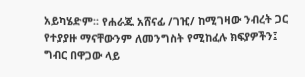አይካሄድም፡፡ የሐራጁ አሸናፊ /ገዢ/ ከሚገዛው ንብረት ጋር የተያያዙ ማናቸውንም ለመንግስት የሚከፈሉ ክፍያዎችን፤ ግብር በዋጋው ላይ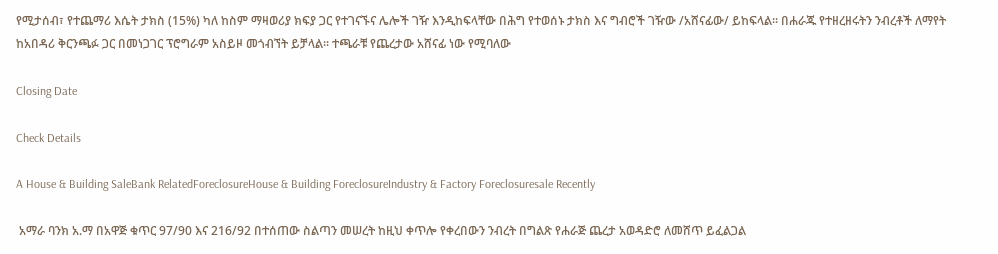የሚታሰብ፣ የተጨማሪ እሴት ታክስ (15%) ካለ ከስም ማዛወሪያ ክፍያ ጋር የተገናኙና ሌሎች ገዥ እንዲከፍላቸው በሕግ የተወሰኑ ታክስ እና ግብሮች ገዥው /አሸናፊው/ ይከፍላል፡፡ በሐራጁ የተዘረዘሩትን ንብረቶች ለማየት ከአበዳሪ ቅርንጫፉ ጋር በመነጋገር ፕሮግራም አስይዞ መጎብኘት ይቻላል፡፡ ተጫራቹ የጨረታው አሸናፊ ነው የሚባለው

Closing Date

Check Details

A House & Building SaleBank RelatedForeclosureHouse & Building ForeclosureIndustry & Factory Foreclosuresale Recently

 አማራ ባንክ አ.ማ በአዋጅ ቁጥር 97/90 እና 216/92 በተሰጠው ስልጣን መሠረት ከዚህ ቀጥሎ የቀረበውን ንብረት በግልጽ የሐራጅ ጨረታ አወዳድሮ ለመሸጥ ይፈልጋል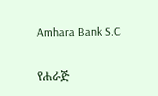Amhara Bank S.C

የሐራጅ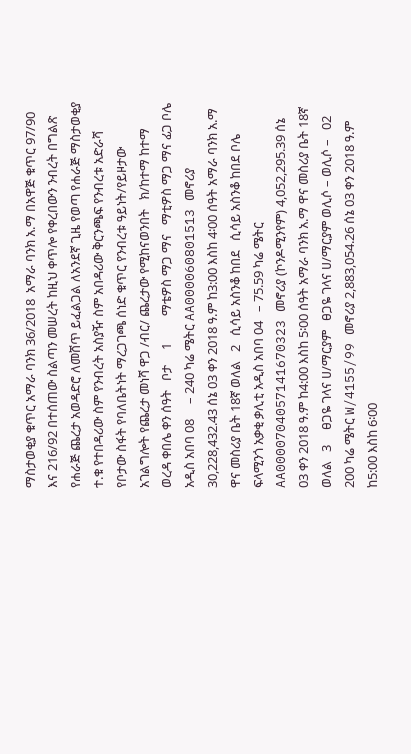ማስታወቂያ ቁጥር አማራ ባንክ 36/2018  አማራ ባንክ አ.ማ በአዋጅ ቁጥር 97/90 እና 216/92 በተሰጠው ስልጣን መሠረት ከዚህ ቀጥሎ የቀረበውን ንብረት በግልጽ የሐራጅ ጨረታ አወዳድሮ ለመሸጥ ይፈልጋል ለአንደኛ ጊዜ የወጣ የሐራጅ ማስታወቂያ   ተ.ቁ የተበዳሪው ስም የንብረት አስያዥ ስም አበዳሪው ቅርንጫፍ የንብረቱ አድራሻ የቦታው ስፋት የባለቤትነት ማረጋገጫ ሰነድ ቁጥር የንብረቱ ዓይነት/የይዞታው አገልግሎት የጨረታ መነሻ ዋጋ /ብር/ ጨረታው የሚከናወንበት   ክ/ከተማ ከተማ ወረዳ ቀበሌ ቀን ሰዓት   ቦታ     1         ማቴዎስ ማጋ ማና   ማቲዎስ ማጋ ማና ፊጋ ቦሌ አዲስ አበባ 08     – 240 ካሬ ሜትር AA000060801513 መኖሪያ 30,228,432.43 ሰኔ 03 ቀን 2018 ዓ.ም ከ3:00 እስከ 4፡00 ሰዓት አማራ ባንክ አ.ማ ዋና መስሪያ ቤት 18ኛ ወለል   2   ሲሳይ አስንቆ ከበደ   ሲሳይ አስንቆ ከበደ ቦሌ ፍላሚንጎ አቃቂ ቃሊቲ አዲስ አበባ 04   – 75.59 ካሬ ሜትር AA0000704057141670323 መኖሪያ (ኮንዶሚንየም) 4,052,295.39 ሰኔ 03 ቀን 2018 ዓ.ም ከ4:00 እስከ 5፡00 ሰዓት አማራ ባንክ አ.ማ ዋና መስሪያ ቤት 18ኛ ወለል   3     ፀጋዬ ገላና ሀ/ማርያም   ፀጋዬ ገላና ሀ/ማርያም ወሊሶ – ወሊሶ –   02 200 ካሬ ሜትር W/4155/99 መኖሪያ 2,883,054.26 ሰኔ 03 ቀን 2018 ዓ.ም ከ5:00 እስከ 6፡00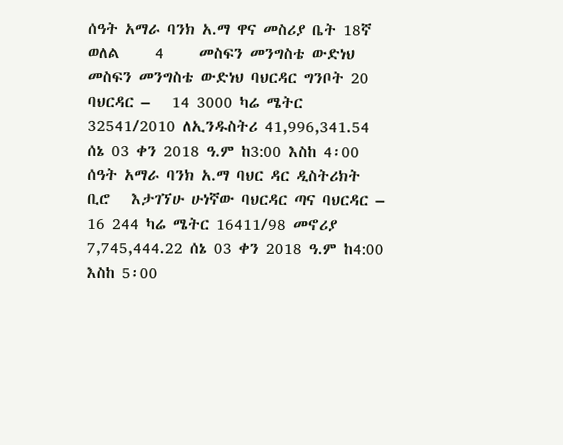ሰዓት አማራ ባንክ አ.ማ ዋና መስሪያ ቤት 18ኛ ወለል     4     መስፍን መንግስቴ ውድነህ       መስፍን መንግስቴ ውድነህ ባህርዳር ግንቦት 20 ባህርዳር –   14 3000 ካሬ ሜትር 32541/2010 ለኢንዱስትሪ 41,996,341.54 ሰኔ 03 ቀን 2018 ዓ.ም ከ3:00 እስከ 4፡00 ሰዓት አማራ ባንክ አ.ማ ባህር ዳር ዲስትሪክት ቢሮ   እታገኘሁ ሁነኛው ባህርዳር ጣና ባህርዳር –   16 244 ካሬ ሜትር 16411/98 መኖሪያ 7,745,444.22 ሰኔ 03 ቀን 2018 ዓ.ም ከ4:00 እስከ 5፡00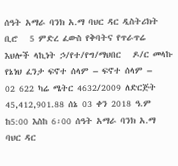ሰዓት አማራ ባንክ አ.ማ ባህር ዳር ዲስትሪክት ቢሮ   5 ምድረ ፈውስ የቅባትና የጥራጥሬ እህሎች ላኪነት ኃ/የተ/የግ/ማህበር   ዶ/ር መላኩ የኔነህ ፈንታ ፍኖተ ሰላም – ፍኖተ ሰላም –     02 622 ካሬ ሜትር 4632/2009 ለድርጅት 45,412,901.88 ሰኔ 03 ቀን 2018 ዓ.ም ከ5:00 እስከ 6፡00 ሰዓት አማራ ባንክ አ.ማ ባህር ዳር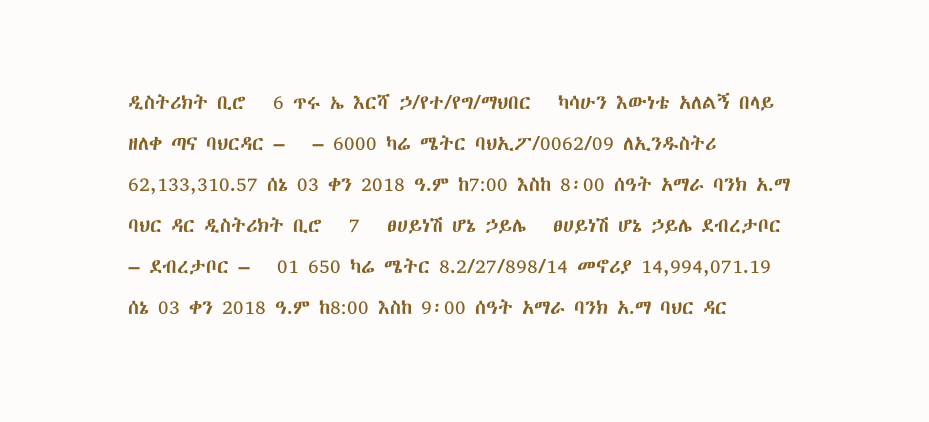ዲስትሪክት ቢሮ   6 ጥሩ ኤ እርሻ ኃ/የተ/የግ/ማህበር   ካሳሁን እውነቴ አለልኝ በላይ ዘለቀ ጣና ባህርዳር –   – 6000 ካሬ ሜትር ባህኢፖ/0062/09 ለኢንዱስትሪ 62,133,310.57 ሰኔ 03 ቀን 2018 ዓ.ም ከ7:00 እስከ 8፡00 ሰዓት አማራ ባንክ አ.ማ ባህር ዳር ዲስትሪክት ቢሮ   7   ፀሀይነሽ ሆኔ ኃይሌ   ፀሀይነሽ ሆኔ ኃይሌ ደብረታቦር – ደብረታቦር –   01 650 ካሬ ሜትር 8.2/27/898/14 መኖሪያ 14,994,071.19 ሰኔ 03 ቀን 2018 ዓ.ም ከ8:00 እስከ 9፡00 ሰዓት አማራ ባንክ አ.ማ ባህር ዳር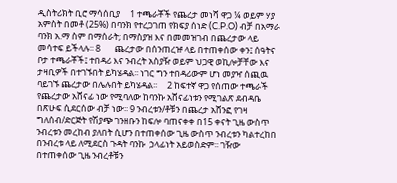ዲስትሪክት ቢሮ ማሳሰቢያ     1 ተጫራቾች የጨረታ መነሻ ዋጋ ¼ ወይም ሃያ አምስት በመቶ (25%) በባንክ የተረጋገጠ የክፍያ ሰነድ (C.P.O) ብቻ በአማራ ባንክ አ.ማ ስም በማሰራት; በማስያዝ እና በመመዝገብ በጨረታው ላይ መሳተፍ ይችላሉ፡፡ 8       ጨረታው በሰንጠረዡ ላይ በተጠቀሰው ቀን፤ ሰዓትና ቦታ ተጫራቾች፤ ተበዳሪ እና ንብረት አስያዥ ወይም ህጋዊ ወኪሎቻቸው እና ታዛቢዎች በተገኙበት ይካሄዳል፡፡ ነገር ግን ተበዳሪውም ሆነ መያዣ ሰጪዉ ባይገኙ ጨረታው በሌሉበት ይካሄዳል፡፡     2 ከፍተኛ ዋጋ የሰጠው ተጫራች የጨረታው አሸናፊ ነው የሚባለው ከባንኩ አሸናፊነቱን የሚገልጽ ደብዳቤ በጽሁፍ ሲደርሰው ብቻ ነው፡፡ 9 ንብረቱን/ቶቹን በጨረታ አሸንፎ የገዛ ግለሰብ/ድርጅት የሽያጭ ገንዘቡን ከፍሎ ባጠናቀቀ በ15 ቀናት ጊዜ ውስጥ ንብረቱን መረከብ ያለበት ሲሆን በተጠቀሰው ጊዜ ውስጥ ንብረቱን ካልተረከበ በንብረቱ ላይ ለሚደርስ ጉዳት ባንኩ  ኃላፊነት አይወስድም፡፡ ገዥው በተጠቀሰው ጊዜ ንብረቶቹን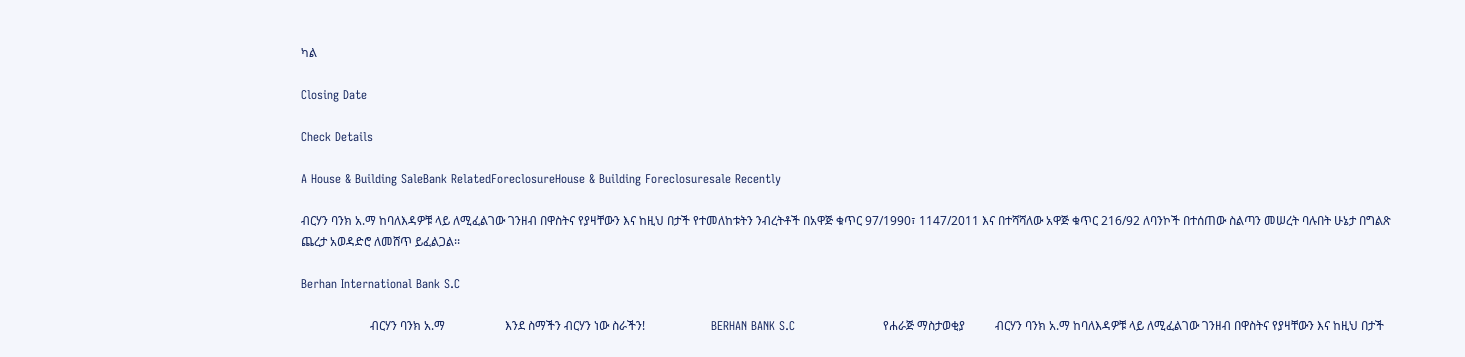ካል

Closing Date

Check Details

A House & Building SaleBank RelatedForeclosureHouse & Building Foreclosuresale Recently

ብርሃን ባንክ አ.ማ ከባለእዳዎቹ ላይ ለሚፈልገው ገንዘብ በዋስትና የያዛቸውን እና ከዚህ በታች የተመለከቱትን ንብረትቶች በአዋጅ ቁጥር 97/1990፣ 1147/2011 እና በተሻሻለው አዋጅ ቁጥር 216/92 ለባንኮች በተሰጠው ስልጣን መሠረት ባሉበት ሁኔታ በግልጽ ጨረታ አወዳድሮ ለመሸጥ ይፈልጋል፡፡

Berhan International Bank S.C

                       ብርሃን ባንክ አ.ማ                    እንደ ስማችን ብርሃን ነው ስራችን!                      BERHAN BANK S.C                      የሐራጅ ማስታወቂያ          ብርሃን ባንክ አ.ማ ከባለእዳዎቹ ላይ ለሚፈልገው ገንዘብ በዋስትና የያዛቸውን እና ከዚህ በታች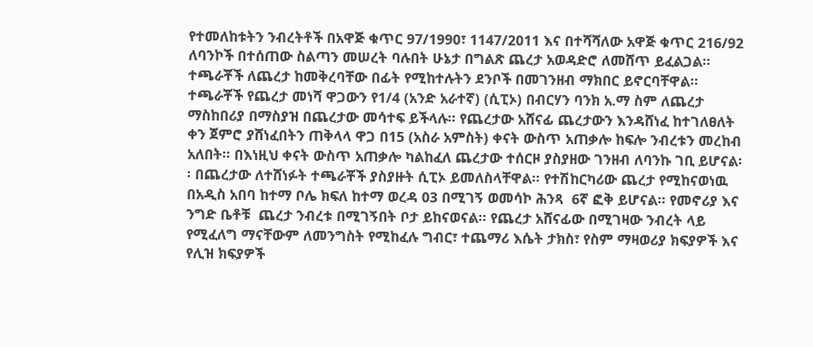የተመለከቱትን ንብረትቶች በአዋጅ ቁጥር 97/1990፣ 1147/2011 እና በተሻሻለው አዋጅ ቁጥር 216/92 ለባንኮች በተሰጠው ስልጣን መሠረት ባሉበት ሁኔታ በግልጽ ጨረታ አወዳድሮ ለመሸጥ ይፈልጋል፡፡ ተጫራቾች ለጨረታ ከመቅረባቸው በፊት የሚከተሉትን ደንቦች በመገንዘብ ማክበር ይኖርባቸዋል፡፡ ተጫራቾች የጨረታ መነሻ ዋጋውን የ1/4 (አንድ አራተኛ) (ሲፒኦ) በብርሃን ባንክ አ.ማ ስም ለጨረታ ማስከበሪያ በማስያዝ በጨረታው መሳተፍ ይችላሉ፡፡ የጨረታው አሸናፊ ጨረታውን እንዳሸነፈ ከተገለፀለት ቀን ጀምሮ ያሸነፈበትን ጠቅላላ ዋጋ በ15 (አስራ አምስት) ቀናት ውስጥ አጠቃሎ ከፍሎ ንብረቱን መረከብ አለበት፡፡ በእነዚህ ቀናት ውስጥ አጠቃሎ ካልከፈለ ጨረታው ተሰርዞ ያስያዘው ገንዘብ ለባንኩ ገቢ ይሆናል፡፡ በጨረታው ለተሸነፉት ተጫራቾች ያስያዙት ሲፒኦ ይመለስላቸዋል፡፡ የተሽከርካሪው ጨረታ የሚከናወነዉ በአዲስ አበባ ከተማ ቦሌ ክፍለ ከተማ ወረዳ 03 በሚገኝ ወመሳኮ ሕንጻ  6ኛ ፎቅ ይሆናል፡፡ የመኖሪያ እና ንግድ ቤቶቹ  ጨረታ ንብረቱ በሚገኝበት ቦታ ይከናወናል፡፡ የጨረታ አሸናፊው በሚገዛው ንብረት ላይ የሚፈለግ ማናቸውም ለመንግስት የሚከፈሉ ግብር፣ ተጨማሪ እሴት ታክስ፣ የስም ማዛወሪያ ክፍያዎች እና የሊዝ ክፍያዎች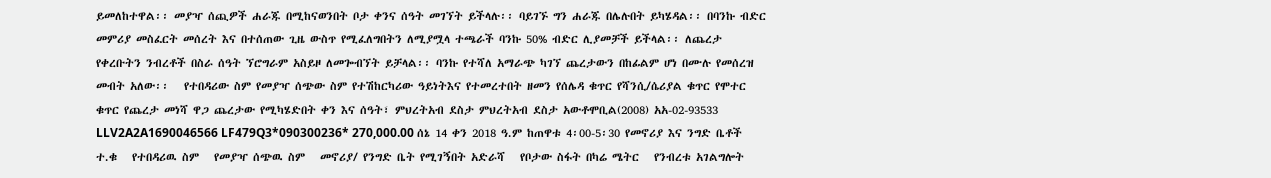ይመለከተዋል፡፡ መያዣ ሰጪዎች ሐራጁ በሚከናወንበት ቦታ ቀንና ሰዓት መገኘት ይችላሉ፡፡ ባይገኙ ግን ሐራጁ በሌሉበት ይካሄዳል፡፡ በባንኩ ብድር መምሪያ መስፈርት መሰረት እና በተሰጠው ጊዜ ውስጥ የሚፈለግበትን ለሚያሟላ ተጫራች ባንኩ 50% ብድር ሊያመቻች ይችላል፡፡ ለጨረታ የቀረቡትን ንብረቶች በስራ ሰዓት ኘሮግራም አስይዞ ለመጐብኘት ይቻላል፡፡ ባንኩ የተሻለ አማራጭ ካገኘ ጨረታውን በከፊልም ሆነ በሙሉ የመሰረዝ መብት አለው፡፡   የተበዳሪው ስም የመያዣ ሰጭው ስም የተሽከርካሪው ዓይነትእና የተመረተበት ዘመን የሰሌዳ ቁጥር የሻንሲ/ሴሪያል ቁጥር የሞተር ቁጥር የጨረታ መነሻ ዋጋ ጨረታው የሚካሄድበት ቀን እና ሰዓት፣ ምህረትአብ ደስታ ምህረትአብ ደስታ አውቶሞቢል(2008) አአ-02-93533 LLV2A2A1690046566 LF479Q3*090300236* 270,000.00 ሰኔ 14 ቀን 2018 ዓ.ም ከጠዋቱ 4፡00-5፡30 የመኖሪያ እና ንግድ ቤቶች   ተ.ቁ   የተበዳሪዉ ስም   የመያዣ ሰጭዉ ስም   መኖሪያ/ የንግድ ቤት የሚገኝበት አድራሻ   የቦታው ስፋት በካሬ ሜትር   የንብረቱ አገልግሎት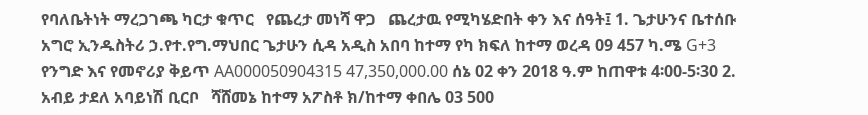የባለቤትነት ማረጋገጫ ካርታ ቁጥር   የጨረታ መነሻ ዋጋ   ጨረታዉ የሚካሄድበት ቀን እና ሰዓት፤ 1. ጌታሁንና ቤተሰቡ አግሮ ኢንዱስትሪ ኃ.የተ.የግ.ማህበር ጌታሁን ሲዳ አዲስ አበባ ከተማ የካ ክፍለ ከተማ ወረዳ 09 457 ካ.ሜ G+3 የንግድ እና የመኖሪያ ቅይጥ AA000050904315 47,350,000.00 ሰኔ 02 ቀን 2018 ዓ.ም ከጠዋቱ 4፡00-5፡30 2. አብይ ታደለ አባይነሽ ቢርቦ   ሻሸመኔ ከተማ አፖስቶ ክ/ከተማ ቀበሌ 03 500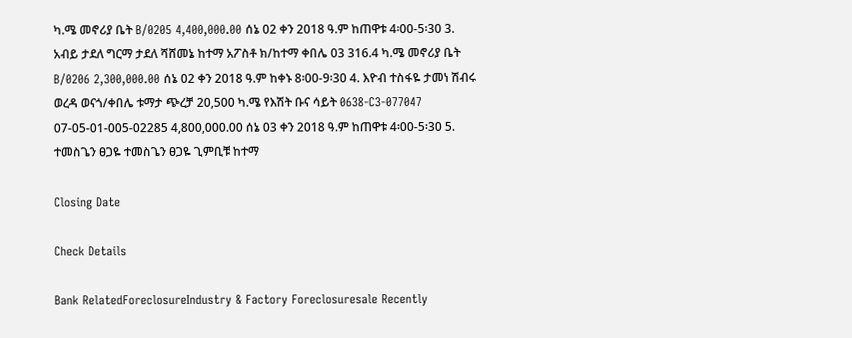ካ.ሜ መኖሪያ ቤት B/0205 4,400,000.00 ሰኔ 02 ቀን 2018 ዓ.ም ከጠዋቱ 4፡00-5፡30 3. አብይ ታደለ ግርማ ታደለ ሻሸመኔ ከተማ አፖስቶ ክ/ከተማ ቀበሌ 03 316.4 ካ.ሜ መኖሪያ ቤት B/0206 2,300,000.00 ሰኔ 02 ቀን 2018 ዓ.ም ከቀኑ 8፡00-9፡30 4. እዮብ ተስፋዬ ታመነ ሽብሩ ወረዳ ወናጎ/ቀበሌ ቱማታ ጭረቻ 20,500 ካ.ሜ የእሽት ቡና ሳይት 0638-C3-077047  07-05-01-005-02285 4,800,000.00 ሰኔ 03 ቀን 2018 ዓ.ም ከጠዋቱ 4፡00-5፡30 5. ተመስጌን ፀጋዬ ተመስጌን ፀጋዬ ጊምቢቹ ከተማ

Closing Date

Check Details

Bank RelatedForeclosureIndustry & Factory Foreclosuresale Recently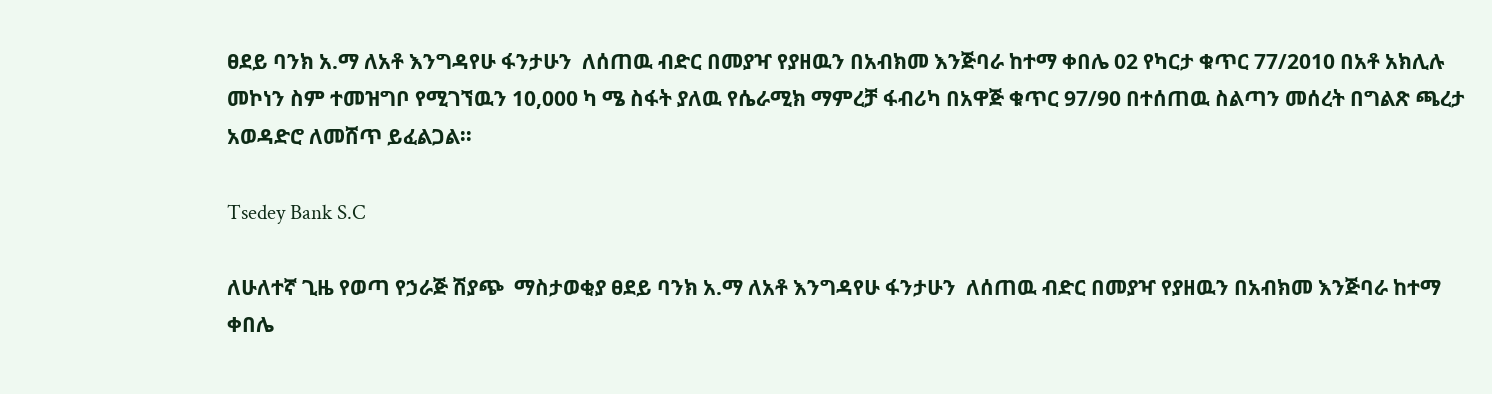ፀደይ ባንክ አ.ማ ለአቶ እንግዳየሁ ፋንታሁን  ለሰጠዉ ብድር በመያዣ የያዘዉን በአብክመ እንጅባራ ከተማ ቀበሌ 02 የካርታ ቁጥር 77/2010 በአቶ አክሊሉ መኮነን ስም ተመዝግቦ የሚገኘዉን 10,000 ካ ሜ ስፋት ያለዉ የሴራሚክ ማምረቻ ፋብሪካ በአዋጅ ቁጥር 97/90 በተሰጠዉ ስልጣን መሰረት በግልጽ ጫረታ አወዳድሮ ለመሸጥ ይፈልጋል፡፡

Tsedey Bank S.C

ለሁለተኛ ጊዜ የወጣ የኃራጅ ሽያጭ  ማስታወቂያ ፀደይ ባንክ አ.ማ ለአቶ እንግዳየሁ ፋንታሁን  ለሰጠዉ ብድር በመያዣ የያዘዉን በአብክመ እንጅባራ ከተማ ቀበሌ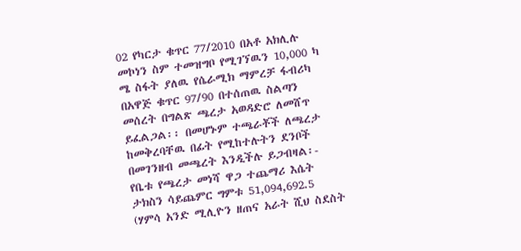02 የካርታ ቁጥር 77/2010 በአቶ አክሊሉ መኮነን ስም ተመዝግቦ የሚገኘዉን 10,000 ካ ሜ ስፋት ያለዉ የሴራሚክ ማምረቻ ፋብሪካ በአዋጅ ቁጥር 97/90 በተሰጠዉ ስልጣን መሰረት በግልጽ ጫረታ አወዳድሮ ለመሸጥ ይፈልጋል፡፡ በመሆኑም ተጫራቾች ለጫረታ ከመቅረባቸዉ በፊት የሚከተሉትን ደንቦች በመገንዘብ መጫረት እንዲችሉ ይጋብዛል፡- የቤቱ የጫረታ መነሻ ዋጋ ተጨማሪ እሴት ታክስን ሳይጨምር ግምቱ 51,094,692.5 (ሃምሳ አንድ ሚሊዮን ዘጠና አራት ሺህ ስደስት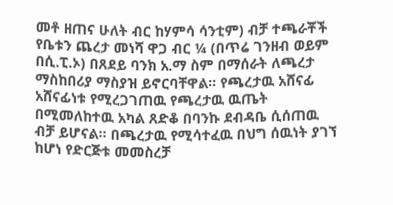መቶ ዘጠና ሁለት ብር ከሃምሳ ሳንቲም) ብቻ ተጫራቾች የቤቱን ጨረታ መነሻ ዋጋ ብር ¼ (በጥሬ ገንዘብ ወይም በሲ.ፒ.ኦ) በጸደይ ባንክ አ.ማ ስም በማሰራት ለጫረታ ማስከበሪያ ማስያዝ ይኖርባቸዋል፡፡ የጫረታዉ አሸናፊ አሸናፊነቱ የሚረጋገጠዉ የጫረታዉ ዉጤት በሚመለከተዉ አካል ጸድቆ በባንኩ ደብዳቤ ሲሰጠዉ ብቻ ይሆናል፡፡ በጫረታዉ የሚሳተፈዉ በህግ ሰዉነት ያገኘ ከሆነ የድርጅቱ መመስረቻ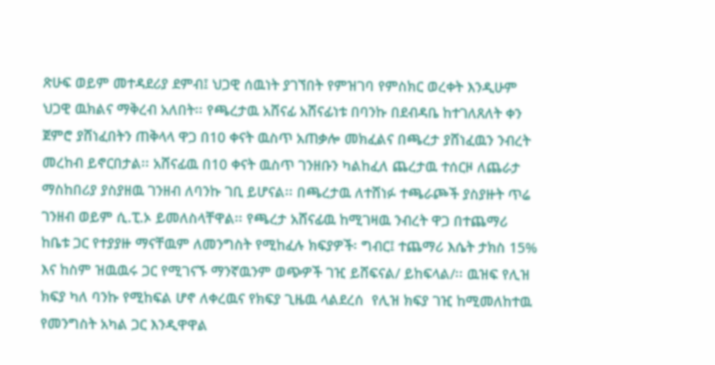ጽሁፍ ወይም መተዳደሪያ ደምብ፤ ህጋዊ ሰዉነት ያገኘበት የምዝገባ የምስክር ወረቀት እንዲሁም ህጋዊ ዉክልና ማቅረብ አለበት፡፡ የጫረታዉ አሸናፊ አሸናፊነቱ በባንኩ በደብዳቤ ከተገለጸለት ቀን ጀምሮ ያሸነፈበትን ጠቅላላ ዋጋ በ10 ቀናት ዉስጥ አጠቃሎ መክፈልና በጫረታ ያሸነፈዉን ንብረት መረከብ ይኖርበታል፡፡ አሸናፊዉ በ10 ቀናት ዉስጥ ገንዘቡን ካልከፈለ ጨረታዉ ተሰርዞ ለጨራታ ማስከበሪያ ያስያዘዉ ገንዘብ ለባንኩ ገቢ ይሆናል፡፡ በጫረታዉ ለተሸነፉ ተጫራጮች ያስያዙት ጥሬ ገንዘብ ወይም ሲ.ፒ.ኦ ይመለስላቸዋል፡፡ የጫረታ አሸናፊዉ ከሚገዛዉ ንብረት ዋጋ በተጨማሪ ከቤቱ ጋር የተያያዙ ማናቸዉም ለመንግስት የሚከፈሉ ክፍያዎች፡ ግብር፤ ተጨማሪ እሴት ታክስ 15% እና ከስም ዝዉዉሩ ጋር የሚገናኙ ማንኛዉንም ወጭዎች ገዢ ይሸፍናል/ ይከፍላል/፡፡ ዉዝፍ የሊዝ ክፍያ ካለ ባንኩ የሚከፍል ሆኖ ለቀረዉና የክፍያ ጊዜዉ ላልደረሰ  የሊዝ ክፍያ ገዢ ከሚመለከተዉ የመንግስት አካል ጋር እንዲዋዋል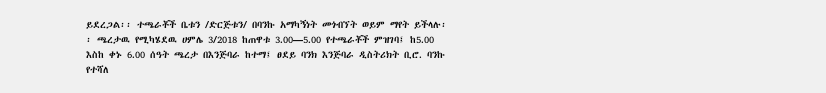ይደረጋል፡፡ ተጫራቾች ቤቱን /ድርጅቱን/ በባንኩ አማካኝነት መጎብኘት ወይም ማየት ይችላሉ፡፡ ጫረታዉ የሚካሄደዉ ሀምሌ 3/2018 ከጠዋቱ 3.00—5.00 የተጫራቾች ምዝገባ፤ ከ5.00 እስከ ቀኑ 6.00 ሰዓት ጫረታ በእንጅባራ ከተማ፤ ፀደይ ባንክ እንጅባራ ዲስትሪክት ቢሮ. ባንኩ የተሻለ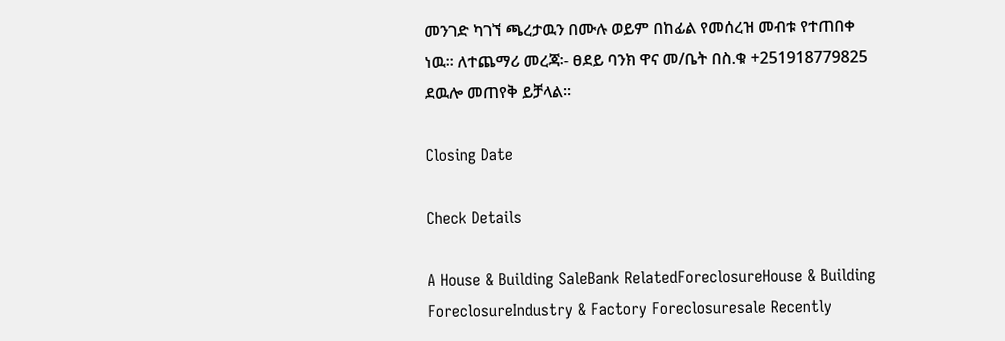መንገድ ካገኘ ጫረታዉን በሙሉ ወይም በከፊል የመሰረዝ መብቱ የተጠበቀ ነዉ፡፡ ለተጨማሪ መረጃ፡- ፀደይ ባንክ ዋና መ/ቤት በስ.ቁ +251918779825 ደዉሎ መጠየቅ ይቻላል፡፡

Closing Date

Check Details

A House & Building SaleBank RelatedForeclosureHouse & Building ForeclosureIndustry & Factory Foreclosuresale Recently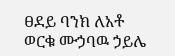ፀደይ ባንክ ለአቶ ወርቁ ሙኃባዉ ኃይሌ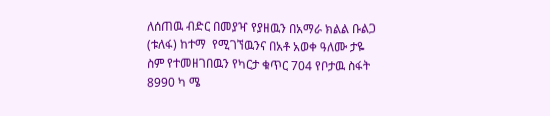ለሰጠዉ ብድር በመያዣ የያዘዉን በአማራ ክልል ቡልጋ (ቱለፋ) ከተማ  የሚገኘዉንና በአቶ አወቀ ዓለሙ ታዬ ስም የተመዘገበዉን የካርታ ቁጥር 704 የቦታዉ ስፋት 8990 ካ ሜ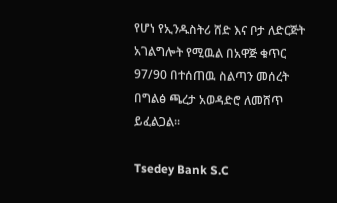የሆነ የኢንዱስትሪ ሸድ እና ቦታ ለድርጅት አገልግሎት የሚዉል በአዋጅ ቁጥር 97/90 በተሰጠዉ ስልጣን መሰረት በግልፅ ጫረታ አወዳድሮ ለመሸጥ ይፈልጋል፡፡

Tsedey Bank S.C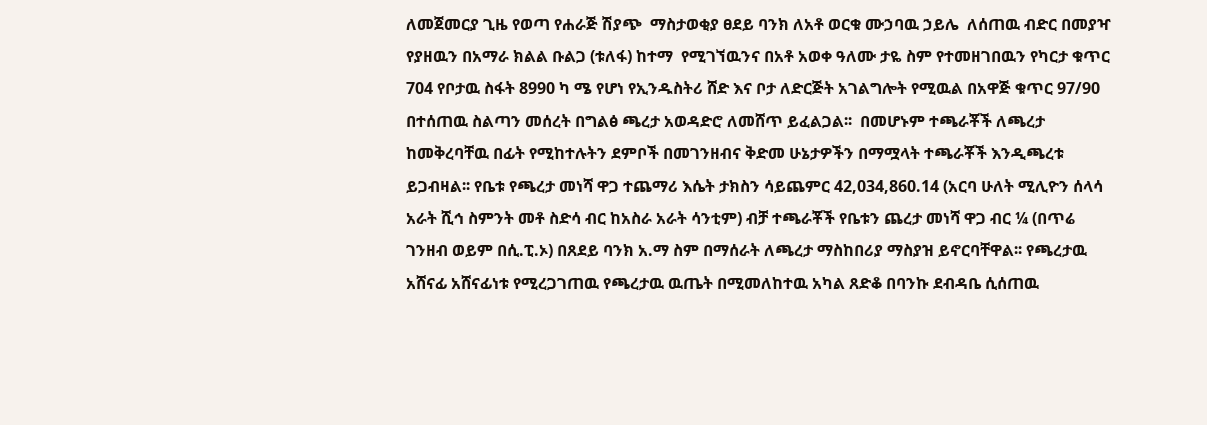ለመጀመርያ ጊዜ የወጣ የሐራጅ ሽያጭ  ማስታወቂያ ፀደይ ባንክ ለአቶ ወርቁ ሙኃባዉ ኃይሌ  ለሰጠዉ ብድር በመያዣ የያዘዉን በአማራ ክልል ቡልጋ (ቱለፋ) ከተማ  የሚገኘዉንና በአቶ አወቀ ዓለሙ ታዬ ስም የተመዘገበዉን የካርታ ቁጥር 704 የቦታዉ ስፋት 8990 ካ ሜ የሆነ የኢንዱስትሪ ሸድ እና ቦታ ለድርጅት አገልግሎት የሚዉል በአዋጅ ቁጥር 97/90 በተሰጠዉ ስልጣን መሰረት በግልፅ ጫረታ አወዳድሮ ለመሸጥ ይፈልጋል፡፡  በመሆኑም ተጫራቾች ለጫረታ ከመቅረባቸዉ በፊት የሚከተሉትን ደምቦች በመገንዘብና ቅድመ ሁኔታዎችን በማሟላት ተጫራቾች እንዲጫረቱ ይጋብዛል፡፡ የቤቱ የጫረታ መነሻ ዋጋ ተጨማሪ እሴት ታክስን ሳይጨምር 42,034,860.14 (አርባ ሁለት ሚሊዮን ሰላሳ አራት ሺኅ ስምንት መቶ ስድሳ ብር ከአስራ አራት ሳንቲም) ብቻ ተጫራቾች የቤቱን ጨረታ መነሻ ዋጋ ብር ¼ (በጥሬ ገንዘብ ወይም በሲ.ፒ.ኦ) በጸደይ ባንክ አ.ማ ስም በማሰራት ለጫረታ ማስከበሪያ ማስያዝ ይኖርባቸዋል፡፡ የጫረታዉ አሸናፊ አሸናፊነቱ የሚረጋገጠዉ የጫረታዉ ዉጤት በሚመለከተዉ አካል ጸድቆ በባንኩ ደብዳቤ ሲሰጠዉ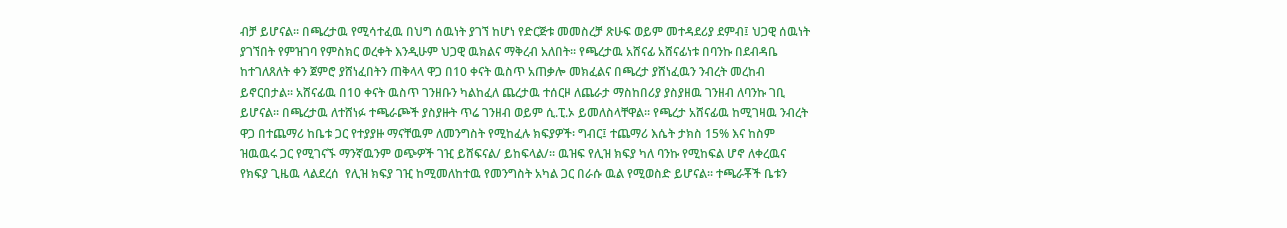ብቻ ይሆናል፡፡ በጫረታዉ የሚሳተፈዉ በህግ ሰዉነት ያገኘ ከሆነ የድርጅቱ መመስረቻ ጽሁፍ ወይም መተዳደሪያ ደምብ፤ ህጋዊ ሰዉነት ያገኘበት የምዝገባ የምስክር ወረቀት እንዲሁም ህጋዊ ዉክልና ማቅረብ አለበት፡፡ የጫረታዉ አሸናፊ አሸናፊነቱ በባንኩ በደብዳቤ ከተገለጸለት ቀን ጀምሮ ያሸነፈበትን ጠቅላላ ዋጋ በ10 ቀናት ዉስጥ አጠቃሎ መክፈልና በጫረታ ያሸነፈዉን ንብረት መረከብ ይኖርበታል፡፡ አሸናፊዉ በ10 ቀናት ዉስጥ ገንዘቡን ካልከፈለ ጨረታዉ ተሰርዞ ለጨራታ ማስከበሪያ ያስያዘዉ ገንዘብ ለባንኩ ገቢ ይሆናል፡፡ በጫረታዉ ለተሸነፉ ተጫራጮች ያስያዙት ጥሬ ገንዘብ ወይም ሲ.ፒ.ኦ ይመለስላቸዋል፡፡ የጫረታ አሸናፊዉ ከሚገዛዉ ንብረት ዋጋ በተጨማሪ ከቤቱ ጋር የተያያዙ ማናቸዉም ለመንግስት የሚከፈሉ ክፍያዎች፡ ግብር፤ ተጨማሪ እሴት ታክስ 15% እና ከስም ዝዉዉሩ ጋር የሚገናኙ ማንኛዉንም ወጭዎች ገዢ ይሸፍናል/ ይከፍላል/፡፡ ዉዝፍ የሊዝ ክፍያ ካለ ባንኩ የሚከፍል ሆኖ ለቀረዉና የክፍያ ጊዜዉ ላልደረሰ  የሊዝ ክፍያ ገዢ ከሚመለከተዉ የመንግስት አካል ጋር በራሱ ዉል የሚወስድ ይሆናል፡፡ ተጫራቾች ቤቱን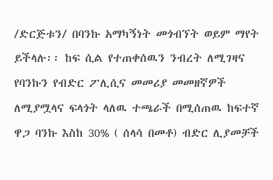/ድርጅቱን/ በባንኩ አማካኝነት መጎብኘት ወይም ማየት ይችላሉ፡፡ ከፍ ሲል የተጠቀሰዉን ንብረት ለሚገዛና የባንኩን የብድር ፖሊሲና መመሪያ መመዘኛዎች ለሚያሟላና ፍላጎት ላለዉ ተጫራች በሚሰጠዉ ከፍተኛ ዋጋ ባንኩ እስከ 30% ( ሰላሳ በመቶ) ብድር ሊያመቻች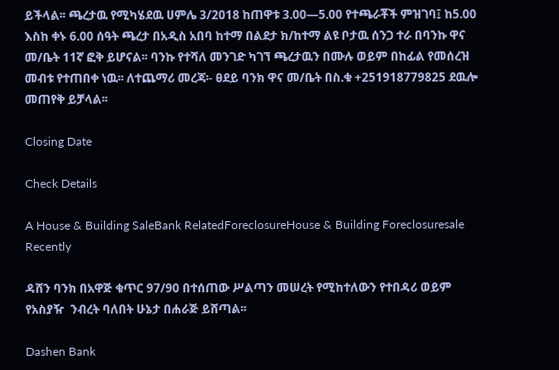ይችላል፡፡ ጫረታዉ የሚካሄደዉ ሀምሌ 3/2018 ከጠዋቱ 3.00—5.00 የተጫራቾች ምዝገባ፤ ከ5.00 እስከ ቀኑ 6.00 ሰዓት ጫረታ በአዲስ አበባ ከተማ በልደታ ክ/ከተማ ልዩ ቦታዉ ሰንጋ ተራ በባንኩ ዋና መ/ቤት 11ኛ ፎቅ ይሆናል፡፡ ባንኩ የተሻለ መንገድ ካገኘ ጫረታዉን በሙሉ ወይም በከፊል የመሰረዝ መብቱ የተጠበቀ ነዉ፡፡ ለተጨማሪ መረጃ፡- ፀደይ ባንክ ዋና መ/ቤት በስ.ቁ +251918779825 ደዉሎ መጠየቅ ይቻላል፡፡

Closing Date

Check Details

A House & Building SaleBank RelatedForeclosureHouse & Building Foreclosuresale Recently

ዳሸን ባንክ በአዋጅ ቁጥር 97/90 በተሰጠው ሥልጣን መሠረት የሚከተለውን የተበዳሪ ወይም የአስያዥ  ንብረት ባለበት ሁኔታ በሐራጅ ይሸጣል፡፡

Dashen Bank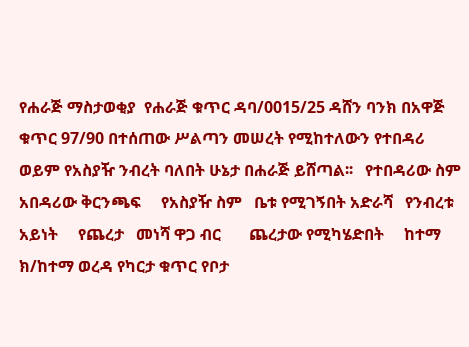የሐራጅ ማስታወቂያ  የሐራጅ ቁጥር ዳባ/0015/25 ዳሸን ባንክ በአዋጅ ቁጥር 97/90 በተሰጠው ሥልጣን መሠረት የሚከተለውን የተበዳሪ ወይም የአስያዥ ንብረት ባለበት ሁኔታ በሐራጅ ይሸጣል፡፡   የተበዳሪው ስም አበዳሪው ቅርንጫፍ     የአስያዥ ስም   ቤቱ የሚገኝበት አድራሻ   የንብረቱ   አይነት     የጨረታ   መነሻ ዋጋ ብር       ጨረታው የሚካሄድበት     ከተማ ክ/ከተማ ወረዳ የካርታ ቁጥር የቦታ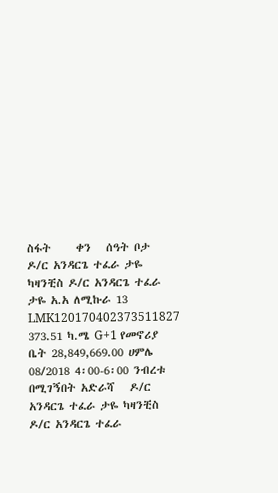ስፋት     ቀን   ሰዓት ቦታ   ዶ/ር አንዳርጌ ተፈራ ታዬ ካዛንቺስ ዶ/ር አንዳርጌ ተፈራ ታዬ አ.አ ለሚኩራ 13 LMK120170402373511827 373.51 ካ.ሜ G+1 የመኖሪያ ቤት 28,849,669.00 ሀምሌ 08/2018 4፡00-6፡00 ንብረቱ በሚገኝበት አድራሻ   ዶ/ር አንዳርጌ ተፈራ ታዬ ካዛንቺስ ዶ/ር አንዳርጌ ተፈራ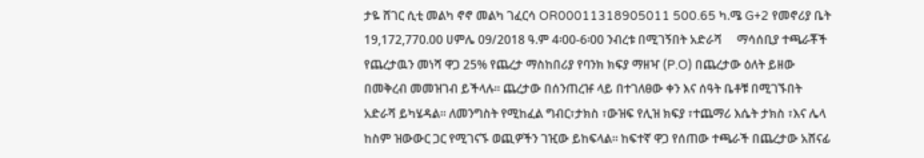ታዬ ሸገር ሲቲ መልካ ኖኖ መልካ ገፈርሳ OR00011318905011 500.65 ካ.ሜ G+2 የመኖሪያ ቤት 19,172,770.00 ሀምሌ 09/2018 ዓ.ም 4፡00-6፡00 ንብረቱ በሚገኝበት አድራሻ     ማሳሰቢያ ተጫራቾች የጨረታዉን መነሻ ዋጋ 25% የጨረታ ማስከበሪያ የባንክ ክፍያ ማዘዣ (P.O) በጨረታው ዕለት ይዘው በመቅረብ መመዝገብ ይችላሉ፡፡ ጨረታው በሰንጠረዡ ላይ በተገለፀው ቀን እና ሰዓት ቤቶቹ በሚገኙበት አድራሻ ይካሄዳል፡፡ ለመንግስት የሚከፈል ግብር፣ታክስ ፣ውዝፍ የሊዝ ክፍያ ፣ተጨማሪ እሴት ታክስ ፣እና ሌላ ከስም ዝውውር ጋር የሚገናኙ ወጪዎችን ገዢው ይከፍላል፡፡ ከፍተኛ ዋጋ የሰጠው ተጫራች በጨረታው አሸናፊ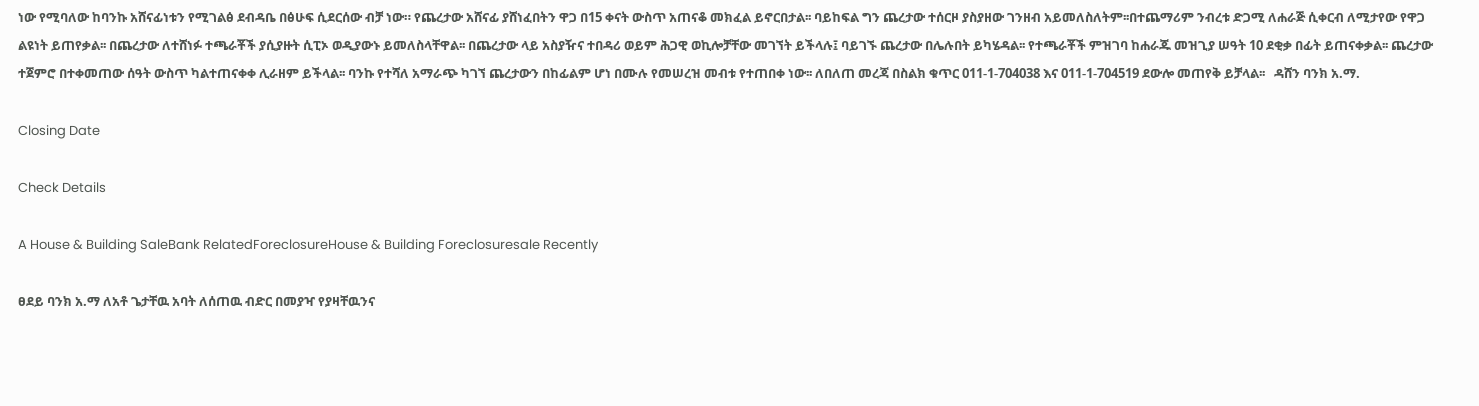ነው የሚባለው ከባንኩ አሸናፊነቱን የሚገልፅ ደብዳቤ በፅሁፍ ሲደርሰው ብቻ ነው። የጨረታው አሸናፊ ያሸነፈበትን ዋጋ በ15 ቀናት ውስጥ አጠናቆ መክፈል ይኖርበታል፡፡ ባይከፍል ግን ጨረታው ተሰርዞ ያስያዘው ገንዘብ አይመለስለትም፡፡በተጨማሪም ንብረቱ ድጋሚ ለሐራጅ ሲቀርብ ለሚታየው የዋጋ ልዩነት ይጠየቃል፡፡ በጨረታው ለተሸነፉ ተጫራቾች ያሲያዙት ሲፒኦ ወዲያውኑ ይመለስላቸዋል፡፡ በጨረታው ላይ አስያዥና ተበዳሪ ወይም ሕጋዊ ወኪሎቻቸው መገኘት ይችላሉ፤ ባይገኙ ጨረታው በሌሉበት ይካሄዳል፡፡ የተጫራቾች ምዝገባ ከሐራጁ መዝጊያ ሠዓት 10 ደቂቃ በፊት ይጠናቀቃል፡፡ ጨረታው ተጀምሮ በተቀመጠው ሰዓት ውስጥ ካልተጠናቀቀ ሊራዘም ይችላል፡፡ ባንኩ የተሻለ አማራጭ ካገኘ ጨረታውን በከፊልም ሆነ በሙሉ የመሠረዝ መብቱ የተጠበቀ ነው፡፡ ለበለጠ መረጃ በስልክ ቁጥር 011-1-704038 እና 011-1-704519 ደውሎ መጠየቅ ይቻላል፡፡   ዳሸን ባንክ አ.ማ.

Closing Date

Check Details

A House & Building SaleBank RelatedForeclosureHouse & Building Foreclosuresale Recently

ፀደይ ባንክ አ.ማ ለአቶ ጌታቸዉ አባት ለሰጠዉ ብድር በመያዣ የያዛቸዉንና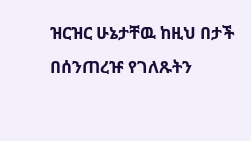ዝርዝር ሁኔታቸዉ ከዚህ በታች በሰንጠረዡ የገለጹትን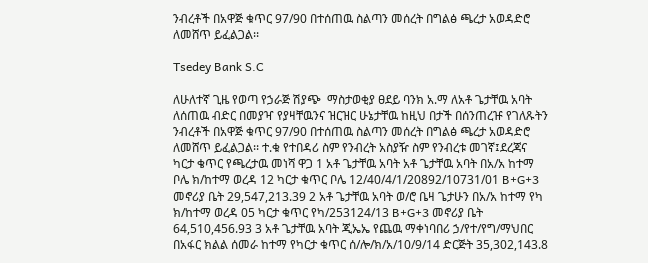ንብረቶች በአዋጅ ቁጥር 97/90 በተሰጠዉ ስልጣን መሰረት በግልፅ ጫረታ አወዳድሮ ለመሸጥ ይፈልጋል፡፡

Tsedey Bank S.C

ለሁለተኛ ጊዜ የወጣ የኃራጅ ሽያጭ  ማስታወቂያ ፀደይ ባንክ አ.ማ ለአቶ ጌታቸዉ አባት ለሰጠዉ ብድር በመያዣ የያዛቸዉንና ዝርዝር ሁኔታቸዉ ከዚህ በታች በሰንጠረዡ የገለጹትን ንብረቶች በአዋጅ ቁጥር 97/90 በተሰጠዉ ስልጣን መሰረት በግልፅ ጫረታ አወዳድሮ ለመሸጥ ይፈልጋል፡፡ ተ.ቁ የተበዳሪ ስም የንብረት አስያዥ ስም የንብረቱ መገኛ፤ደረጃና ካርታ ቄጥር የጫረታዉ መነሻ ዋጋ 1 አቶ ጌታቸዉ አባት አቶ ጌታቸዉ አባት በአ/አ ከተማ ቦሌ ክ/ከተማ ወረዳ 12 ካርታ ቁጥር ቦሌ 12/40/4/1/20892/10731/01 B+G+3 መኖሪያ ቤት 29,547,213.39 2 አቶ ጌታቸዉ አባት ወ/ሮ ቤዛ ጌታሁን በአ/አ ከተማ የካ ክ/ከተማ ወረዳ 05 ካርታ ቁጥር የካ/253124/13 B+G+3 መኖሪያ ቤት 64,510,456.93 3 አቶ ጌታቸዉ አባት ጂኤኤ የጨዉ ማቀነባበሪ ኃ/የተ/የግ/ማህበር በአፋር ክልል ሰመራ ከተማ የካርታ ቁጥር ሰ/ሎ/ክ/አ/10/9/14 ድርጅት 35,302,143.8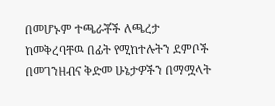በመሆኑም ተጫራቾች ለጫረታ ከመቅረባቸዉ በፊት የሚከተሉትን ደምቦች በመገንዘብና ቅድመ ሁኔታዎችን በማሟላት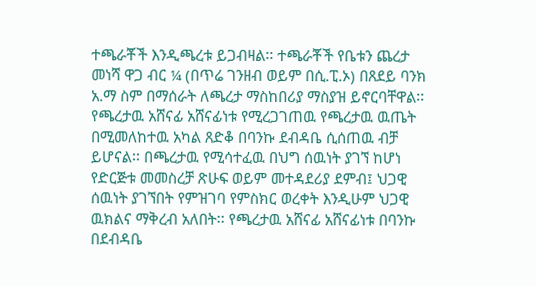ተጫራቾች እንዲጫረቱ ይጋብዛል፡፡ ተጫራቾች የቤቱን ጨረታ መነሻ ዋጋ ብር ¼ (በጥሬ ገንዘብ ወይም በሲ.ፒ.ኦ) በጸደይ ባንክ አ.ማ ስም በማሰራት ለጫረታ ማስከበሪያ ማስያዝ ይኖርባቸዋል፡፡ የጫረታዉ አሸናፊ አሸናፊነቱ የሚረጋገጠዉ የጫረታዉ ዉጤት በሚመለከተዉ አካል ጸድቆ በባንኩ ደብዳቤ ሲሰጠዉ ብቻ ይሆናል፡፡ በጫረታዉ የሚሳተፈዉ በህግ ሰዉነት ያገኘ ከሆነ የድርጅቱ መመስረቻ ጽሁፍ ወይም መተዳደሪያ ደምብ፤ ህጋዊ ሰዉነት ያገኘበት የምዝገባ የምስክር ወረቀት እንዲሁም ህጋዊ ዉክልና ማቅረብ አለበት፡፡ የጫረታዉ አሸናፊ አሸናፊነቱ በባንኩ በደብዳቤ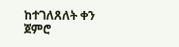ከተገለጸለት ቀን ጀምሮ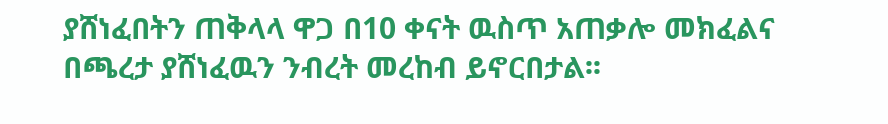ያሸነፈበትን ጠቅላላ ዋጋ በ10 ቀናት ዉስጥ አጠቃሎ መክፈልና በጫረታ ያሸነፈዉን ንብረት መረከብ ይኖርበታል፡፡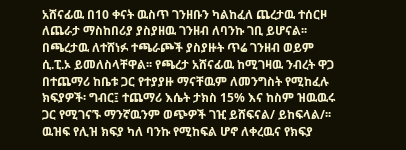አሸናፊዉ በ10 ቀናት ዉስጥ ገንዘቡን ካልከፈለ ጨረታዉ ተሰርዞ ለጨራታ ማስከበሪያ ያስያዘዉ ገንዘብ ለባንኩ ገቢ ይሆናል፡፡ በጫረታዉ ለተሸነፉ ተጫራጮች ያስያዙት ጥሬ ገንዘብ ወይም ሲ.ፒ.ኦ ይመለስላቸዋል፡፡ የጫረታ አሸናፊዉ ከሚገዛዉ ንብረት ዋጋ በተጨማሪ ከቤቱ ጋር የተያያዙ ማናቸዉም ለመንግስት የሚከፈሉ ክፍያዎች፡ ግብር፤ ተጨማሪ እሴት ታክስ 15% እና ከስም ዝዉዉሩ ጋር የሚገናኙ ማንኛዉንም ወጭዎች ገዢ ይሸፍናል/ ይከፍላል/፡፡ ዉዝፍ የሊዝ ክፍያ ካለ ባንኩ የሚከፍል ሆኖ ለቀረዉና የክፍያ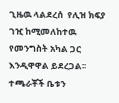ጊዜዉ ላልደረሰ  የሊዝ ክፍያ ገዢ ከሚመለከተዉ የመንግስት አካል ጋር እንዲዋዋል ይደረጋል፡፡ ተጫራቾች ቤቱን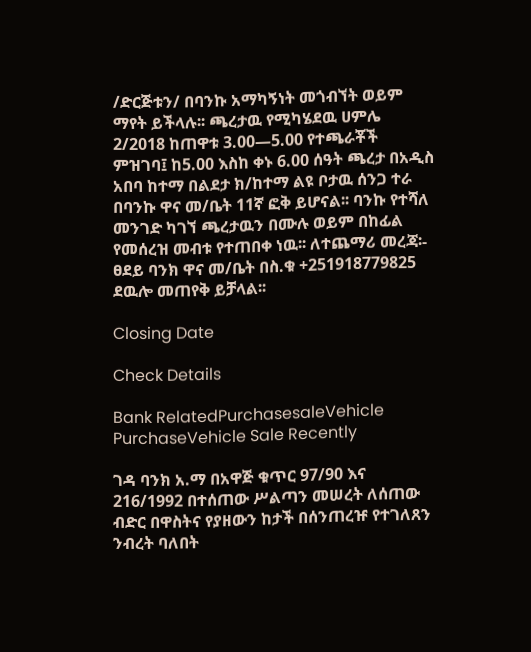/ድርጅቱን/ በባንኩ አማካኝነት መጎብኘት ወይም ማየት ይችላሉ፡፡ ጫረታዉ የሚካሄደዉ ሀምሌ 2/2018 ከጠዋቱ 3.00—5.00 የተጫራቾች ምዝገባ፤ ከ5.00 እስከ ቀኑ 6.00 ሰዓት ጫረታ በአዲስ አበባ ከተማ በልደታ ክ/ከተማ ልዩ ቦታዉ ሰንጋ ተራ በባንኩ ዋና መ/ቤት 11ኛ ፎቅ ይሆናል፡፡ ባንኩ የተሻለ መንገድ ካገኘ ጫረታዉን በሙሉ ወይም በከፊል የመሰረዝ መብቱ የተጠበቀ ነዉ፡፡ ለተጨማሪ መረጃ፡- ፀደይ ባንክ ዋና መ/ቤት በስ.ቁ +251918779825 ደዉሎ መጠየቅ ይቻላል፡፡

Closing Date

Check Details

Bank RelatedPurchasesaleVehicle PurchaseVehicle Sale Recently

ገዳ ባንክ አ.ማ በአዋጅ ቁጥር 97/90 እና 216/1992 በተሰጠው ሥልጣን መሠረት ለሰጠው ብድር በዋስትና የያዘውን ከታች በሰንጠረዡ የተገለጸን ንብረት ባለበት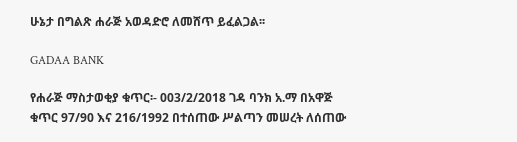ሁኔታ በግልጽ ሐራጅ አወዳድሮ ለመሸጥ ይፈልጋል፡፡

GADAA BANK

የሐራጅ ማስታወቂያ ቁጥር፡- 003/2/2018 ገዳ ባንክ አ.ማ በአዋጅ ቁጥር 97/90 እና 216/1992 በተሰጠው ሥልጣን መሠረት ለሰጠው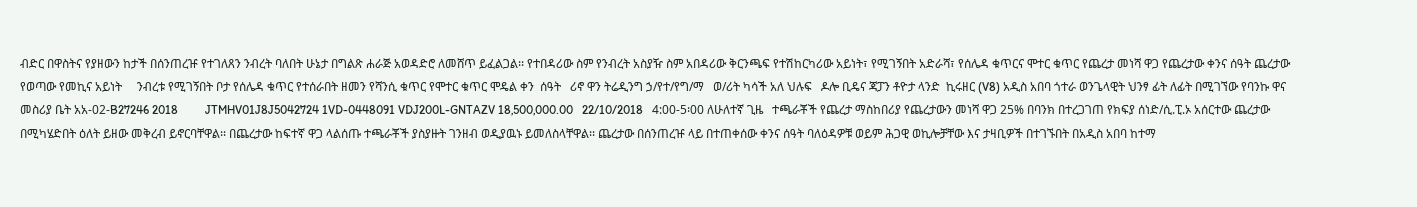ብድር በዋስትና የያዘውን ከታች በሰንጠረዡ የተገለጸን ንብረት ባለበት ሁኔታ በግልጽ ሐራጅ አወዳድሮ ለመሸጥ ይፈልጋል፡፡ የተበዳሪው ስም የንብረት አስያዥ ስም አበዳሪው ቅርንጫፍ የተሽከርካሪው አይነት፣ የሚገኝበት አድራሻ፣ የሰሌዳ ቁጥርና ሞተር ቁጥር የጨረታ መነሻ ዋጋ የጨረታው ቀንና ሰዓት ጨረታው የወጣው የመኪና አይነት     ንብረቱ የሚገኝበት ቦታ የሰሌዳ ቁጥር የተሰራበት ዘመን የሻንሲ ቁጥር የሞተር ቁጥር ሞዴል ቀን  ሰዓት   ሪኖ ዋን ትሬዲንግ ኃ/የተ/የግ/ማ   ወ/ሪት ካሳች አለ ህሉፍ   ዶሎ ቢዴና ጃፓን ቶዮታ ላንድ  ኪሩዘር (V8) አዲስ አበባ ጎተራ ወንጌላዊት ህንፃ ፊት ለፊት በሚገኘው የባንኩ ዋና መስሪያ ቤት አአ-02-B27246 2018         JTMHV01J8J5042724 1VD-0448091 VDJ200L-GNTAZV 18‚500‚000.00   22/10/2018   4:00-5፡00 ለሁለተኛ ጊዜ   ተጫራቾች የጨረታ ማስከበሪያ የጨረታውን መነሻ ዋጋ 25% በባንክ በተረጋገጠ የክፍያ ሰነድ/ሲ.ፒ.ኦ አሰርተው ጨረታው በሚካሄድበት ዕለት ይዘው መቅረብ ይኖርባቸዋል፡፡ በጨረታው ከፍተኛ ዋጋ ላልሰጡ ተጫራቾች ያስያዙት ገንዘብ ወዲያዉኑ ይመለስላቸዋል፡፡ ጨረታው በሰንጠረዡ ላይ በተጠቀሰው ቀንና ሰዓት ባለዕዳዎቹ ወይም ሕጋዊ ወኪሎቻቸው እና ታዛቢዎች በተገኙበት በአዲስ አበባ ከተማ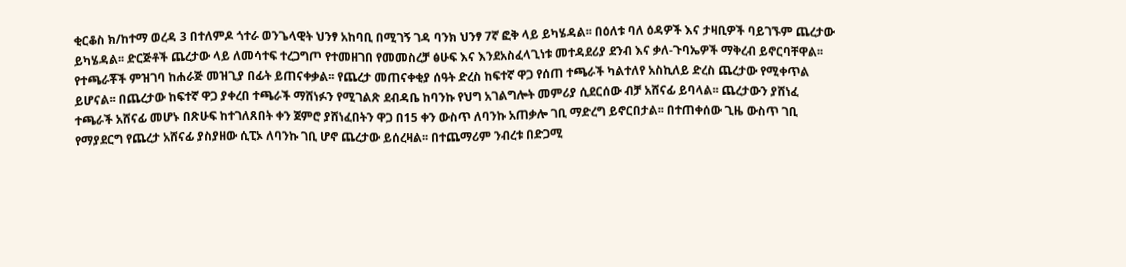ቂርቆስ ክ/ከተማ ወረዳ 3 በተለምዶ ጎተራ ወንጌላዊት ህንፃ አከባቢ በሚገኝ ገዳ ባንክ ህንፃ 7ኛ ፎቅ ላይ ይካሄዳል፡፡ በዕለቱ ባለ ዕዳዎች እና ታዛቢዎች ባይገኙም ጨረታው ይካሄዳል፡፡ ድርጅቶች ጨረታው ላይ ለመሳተፍ ተረጋግጦ የተመዘገበ የመመስረቻ ፅሁፍ እና እንደአስፈላጊነቱ መተዳደሪያ ደንብ እና ቃለ-ጉባኤዎች ማቅረብ ይኖርባቸዋል፡፡ የተጫራቾች ምዝገባ ከሐራጅ መዝጊያ በፊት ይጠናቀቃል፡፡ የጨረታ መጠናቀቂያ ሰዓት ድረስ ከፍተኛ ዋጋ የሰጠ ተጫራች ካልተለየ አስኪለይ ድረስ ጨረታው የሚቀጥል ይሆናል፡፡ በጨረታው ከፍተኛ ዋጋ ያቀረበ ተጫራች ማሸነፉን የሚገልጽ ደብዳቤ ከባንኩ የህግ አገልግሎት መምሪያ ሲደርሰው ብቻ አሸናፊ ይባላል፡፡ ጨረታውን ያሸነፈ ተጫራች አሸናፊ መሆኑ በጽሁፍ ከተገለጸበት ቀን ጀምሮ ያሸነፈበትን ዋጋ በ15 ቀን ውስጥ ለባንኩ አጠቃሎ ገቢ ማድረግ ይኖርበታል፡፡ በተጠቀሰው ጊዜ ውስጥ ገቢ የማያደርግ የጨረታ አሸናፊ ያስያዘው ሲፒኦ ለባንኩ ገቢ ሆኖ ጨረታው ይሰረዛል፡፡ በተጨማሪም ንብረቱ በድጋሚ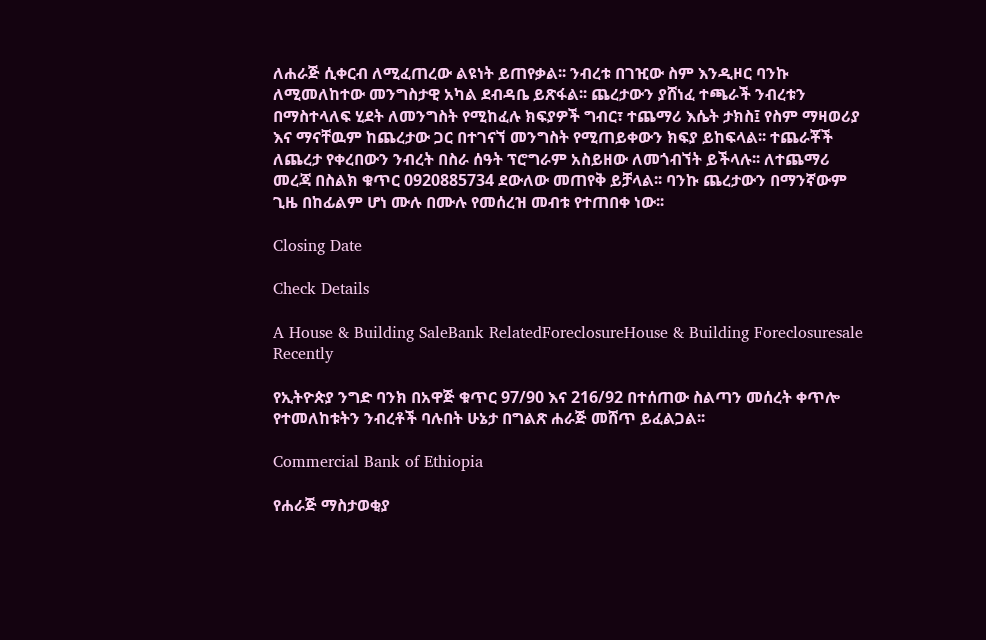ለሐራጅ ሲቀርብ ለሚፈጠረው ልዩነት ይጠየቃል፡፡ ንብረቱ በገዢው ስም እንዲዞር ባንኩ ለሚመለከተው መንግስታዊ አካል ደብዳቤ ይጽፋል፡፡ ጨረታውን ያሸነፈ ተጫራች ንብረቱን በማስተላለፍ ሂደት ለመንግስት የሚከፈሉ ክፍያዎች ግብር፣ ተጨማሪ እሴት ታክስ፤ የስም ማዛወሪያ እና ማናቸዉም ከጨረታው ጋር በተገናኘ መንግስት የሚጠይቀውን ክፍያ ይከፍላል፡፡ ተጨራቾች ለጨረታ የቀረበውን ንብረት በስራ ሰዓት ፕሮግራም አስይዘው ለመጎብኘት ይችላሉ፡፡ ለተጨማሪ መረጃ በስልክ ቁጥር 0920885734 ደውለው መጠየቅ ይቻላል፡፡ ባንኩ ጨረታውን በማንኛውም ጊዜ በከፊልም ሆነ ሙሉ በሙሉ የመሰረዝ መብቱ የተጠበቀ ነው፡፡

Closing Date

Check Details

A House & Building SaleBank RelatedForeclosureHouse & Building Foreclosuresale Recently

የኢትዮጵያ ንግድ ባንክ በአዋጅ ቁጥር 97/90 እና 216/92 በተሰጠው ስልጣን መሰረት ቀጥሎ የተመለከቱትን ንብረቶች ባሉበት ሁኔታ በግልጽ ሐራጅ መሸጥ ይፈልጋል፡፡

Commercial Bank of Ethiopia

የሐራጅ ማስታወቂያ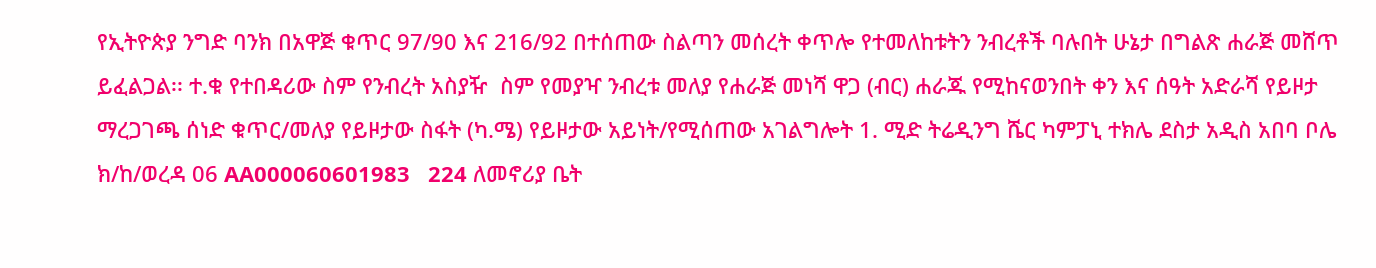የኢትዮጵያ ንግድ ባንክ በአዋጅ ቁጥር 97/90 እና 216/92 በተሰጠው ስልጣን መሰረት ቀጥሎ የተመለከቱትን ንብረቶች ባሉበት ሁኔታ በግልጽ ሐራጅ መሸጥ ይፈልጋል፡፡ ተ.ቁ የተበዳሪው ስም የንብረት አስያዥ  ስም የመያዣ ንብረቱ መለያ የሐራጅ መነሻ ዋጋ (ብር) ሐራጁ የሚከናወንበት ቀን እና ሰዓት አድራሻ የይዞታ ማረጋገጫ ሰነድ ቁጥር/መለያ የይዞታው ስፋት (ካ.ሜ) የይዞታው አይነት/የሚሰጠው አገልግሎት 1. ሚድ ትሬዲንግ ሼር ካምፓኒ ተክሌ ደስታ አዲስ አበባ ቦሌ ክ/ከ/ወረዳ 06 AA000060601983   224 ለመኖሪያ ቤት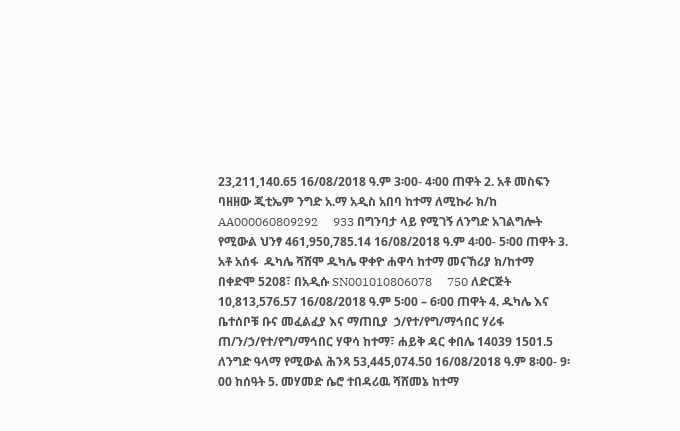23,211,140.65 16/08/2018 ዓ.ም 3፡00- 4፡00 ጠዋት 2. አቶ መስፍን ባዘዘው ጂቲኤም ንግድ አ.ማ አዲስ አበባ ከተማ ለሚኩራ ክ/ከ AA000060809292     933 በግንባታ ላይ የሚገኝ ለንግድ አገልግሎት የሚውል ህንፃ 461,950,785.14 16/08/2018 ዓ.ም 4፡00- 5፡00 ጠዋት 3. አቶ አሰፋ  ዱካሌ ሻሸሞ ዱካሌ ዋቀዮ ሐዋሳ ከተማ መናኸሪያ ክ/ከተማ በቀድሞ 5208፣ በአዲሱ SN001010806078     750 ለድርጅት 10,813,576.57 16/08/2018 ዓ.ም 5፡00 – 6፡00 ጠዋት 4. ዱካሌ እና ቤተሰቦቹ ቡና መፈልፈያ እና ማጠቢያ  ኃ/የተ/የግ/ማኅበር ሃሪፋ ጠ/ን/ኃ/የተ/የግ/ማኅበር ሃዋሳ ከተማ፣ ሐይቅ ዳር ቀበሌ 14039 1501.5 ለንግድ ዓላማ የሚውል ሕንጻ 53,445,074.50 16/08/2018 ዓ.ም 8፡00- 9፡00 ከሰዓት 5. መሃመድ ሴሮ ተበዳሪዉ ሻሸመኔ ከተማ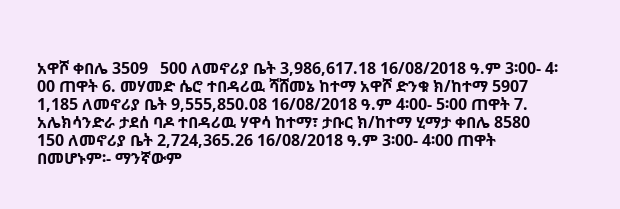አዋሾ ቀበሌ 3509   500 ለመኖሪያ ቤት 3,986,617.18 16/08/2018 ዓ.ም 3፡00- 4፡00 ጠዋት 6. መሃመድ ሴሮ ተበዳሪዉ ሻሸመኔ ከተማ አዋሾ ድንቁ ክ/ከተማ 5907   1,185 ለመኖሪያ ቤት 9,555,850.08 16/08/2018 ዓ.ም 4፡00- 5፡00 ጠዋት 7. አሌክሳንድራ ታደሰ ባዶ ተበዳሪዉ ሃዋሳ ከተማ፣ ታቡር ክ/ከተማ ሂማታ ቀበሌ 8580   150 ለመኖሪያ ቤት 2,724,365.26 16/08/2018 ዓ.ም 3፡00- 4፡00 ጠዋት በመሆኑም፡- ማንኛውም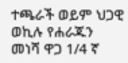ተጫራች ወይም ህጋዊ ወኪሉ የሐራጁን መነሻ ዋጋ 1/4 ኛ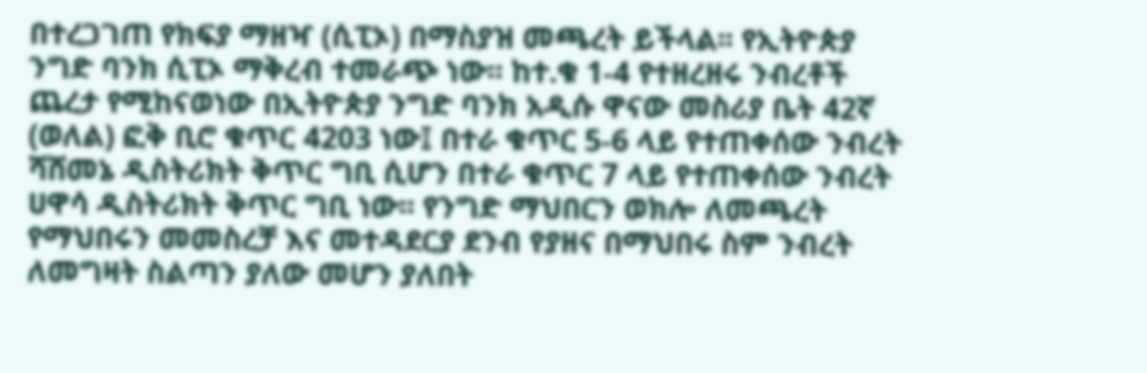በተረጋገጠ የክፍያ ማዘዣ (ሲፒኦ) በማስያዝ መጫረት ይችላል፡፡ የኢትዮጵያ ንግድ ባንክ ሲፒኦ ማቅረብ ተመራጭ ነው፡፡ ከተ.ቁ 1-4 የተዘረዘሩ ንብረቶች ጨረታ የሚከናወነው በኢትዮጵያ ንግድ ባንክ አዲሱ ዋናው መስሪያ ቤት 42ኛ (ወለል) ፎቅ ቢሮ ቁጥር 4203 ነው፤ በተራ ቁጥር 5-6 ላይ የተጠቀሰው ንብረት ሻሸመኔ ዲስትሪክት ቅጥር ግቢ ሲሆን በተራ ቁጥር 7 ላይ የተጠቀሰው ንብረት ሀዋሳ ዲስትሪክት ቅጥር ግቢ ነው፡፡ የንግድ ማህበርን ወክሎ ለመጫረት የማህበሩን መመስረቻ እና መተዳደርያ ደንብ የያዘና በማህበሩ ስም ንብረት ለመግዛት ስልጣን ያለው መሆን ያለበት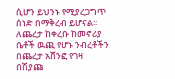ሲሆን ይህንኑ የሚያረጋግጥ ሰነድ በማቅረብ ይሆናል፡፡ ለጨረታ ከቀረቡ ከመኖሪያ ቤቶች ዉጪ የሆኑ ንብረቶችን በጨረታ አሸንፎ የገዛ በሽያጩ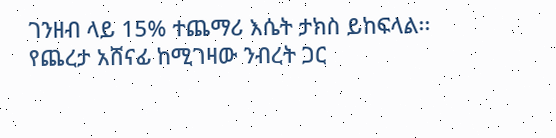ገንዘብ ላይ 15% ተጨማሪ እሴት ታክስ ይከፍላል፡፡ የጨረታ አሸናፊ ከሚገዛው ንብረት ጋር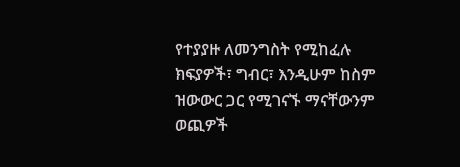የተያያዙ ለመንግስት የሚከፈሉ ክፍያዎች፣ ግብር፣ እንዲሁም ከስም ዝውውር ጋር የሚገናኙ ማናቸውንም ወጪዎች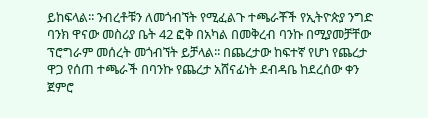ይከፍላል፡፡ ንብረቶቹን ለመጎብኘት የሚፈልጉ ተጫራቾች የኢትዮጵያ ንግድ ባንክ ዋናው መስሪያ ቤት 42 ፎቅ በአካል በመቅረብ ባንኩ በሚያመቻቸው ፕሮግራም መሰረት መጎብኘት ይቻላል፡፡ በጨረታው ከፍተኛ የሆነ የጨረታ ዋጋ የሰጠ ተጫራች በባንኩ የጨረታ አሸናፊነት ደብዳቤ ከደረሰው ቀን ጀምሮ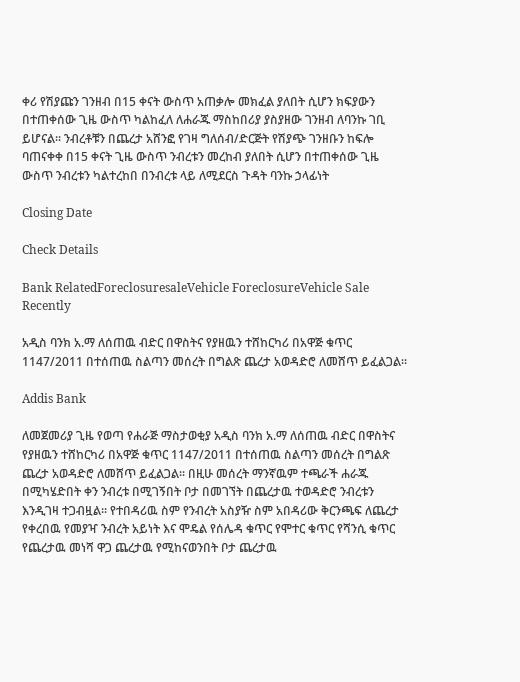ቀሪ የሽያጩን ገንዘብ በ15 ቀናት ውስጥ አጠቃሎ መክፈል ያለበት ሲሆን ክፍያውን በተጠቀሰው ጊዜ ውስጥ ካልከፈለ ለሐራጁ ማስከበሪያ ያስያዘው ገንዘብ ለባንኩ ገቢ ይሆናል፡፡ ንብረቶቹን በጨረታ አሸንፎ የገዛ ግለሰብ/ድርጅት የሽያጭ ገንዘቡን ከፍሎ ባጠናቀቀ በ15 ቀናት ጊዜ ውስጥ ንብረቱን መረከብ ያለበት ሲሆን በተጠቀሰው ጊዜ ውስጥ ንብረቱን ካልተረከበ በንብረቱ ላይ ለሚደርስ ጉዳት ባንኩ ኃላፊነት

Closing Date

Check Details

Bank RelatedForeclosuresaleVehicle ForeclosureVehicle Sale Recently

አዲስ ባንክ አ.ማ ለሰጠዉ ብድር በዋስትና የያዘዉን ተሸከርካሪ በአዋጅ ቁጥር 1147/2011 በተሰጠዉ ስልጣን መሰረት በግልጽ ጨረታ አወዳድሮ ለመሸጥ ይፈልጋል፡፡

Addis Bank

ለመጀመሪያ ጊዜ የወጣ የሐራጅ ማስታወቂያ አዲስ ባንክ አ.ማ ለሰጠዉ ብድር በዋስትና የያዘዉን ተሸከርካሪ በአዋጅ ቁጥር 1147/2011 በተሰጠዉ ስልጣን መሰረት በግልጽ ጨረታ አወዳድሮ ለመሸጥ ይፈልጋል፡፡ በዚሁ መሰረት ማንኛዉም ተጫራች ሐራጁ በሚካሄድበት ቀን ንብረቱ በሚገኝበት ቦታ በመገኘት በጨረታዉ ተወዳድሮ ንብረቱን እንዲገዛ ተጋብዟል፡፡ የተበዳሪዉ ስም የንብረት አስያዥ ስም አበዳሪው ቅርንጫፍ ለጨረታ የቀረበዉ የመያዣ ንብረት አይነት እና ሞዴል የሰሌዳ ቁጥር የሞተር ቁጥር የሻንሲ ቁጥር የጨረታዉ መነሻ ዋጋ ጨረታዉ የሚከናወንበት ቦታ ጨረታዉ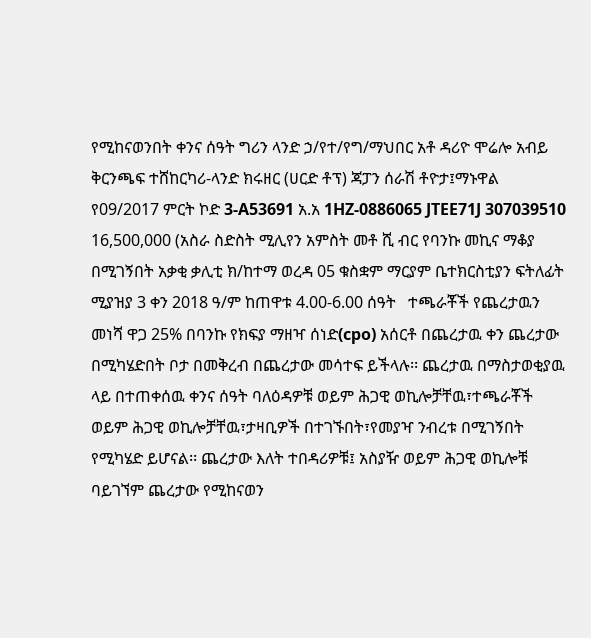የሚከናወንበት ቀንና ሰዓት ግሪን ላንድ ኃ/የተ/የግ/ማህበር አቶ ዳሪዮ ሞሬሎ አብይ ቅርንጫፍ ተሸከርካሪ-ላንድ ክሩዘር (ሀርድ ቶፕ) ጃፓን ሰራሽ ቶዮታ፤ማኑዋል የ09/2017 ምርት ኮድ 3-A53691 አ.አ 1HZ-0886065 JTEE71J 307039510   16,500,000 (አስራ ስድስት ሚሊየን አምስት መቶ ሺ ብር የባንኩ መኪና ማቆያ በሚገኝበት አቃቂ ቃሊቲ ክ/ከተማ ወረዳ 05 ቁስቋም ማርያም ቤተክርስቲያን ፍትለፊት ሚያዝያ 3 ቀን 2018 ዓ/ም ከጠዋቱ 4.00-6.00 ሰዓት   ተጫራቾች የጨረታዉን መነሻ ዋጋ 25% በባንኩ የክፍያ ማዘዣ ሰነድ(cpo) አሰርቶ በጨረታዉ ቀን ጨረታው በሚካሄድበት ቦታ በመቅረብ በጨረታው መሳተፍ ይችላሉ፡፡ ጨረታዉ በማስታወቂያዉ ላይ በተጠቀሰዉ ቀንና ሰዓት ባለዕዳዎቹ ወይም ሕጋዊ ወኪሎቻቸዉ፣ተጫራቾች ወይም ሕጋዊ ወኪሎቻቸዉ፣ታዛቢዎች በተገኙበት፣የመያዣ ንብረቱ በሚገኝበት የሚካሄድ ይሆናል፡፡ ጨረታው እለት ተበዳሪዎቹ፤ አስያዥ ወይም ሕጋዊ ወኪሎቹ ባይገኘም ጨረታው የሚከናወን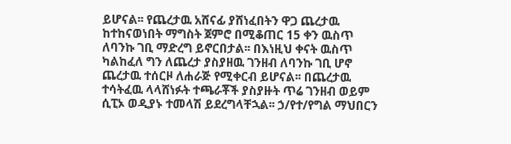ይሆናል፡፡ የጨረታዉ አሸናፊ ያሸነፈበትን ዋጋ ጨረታዉ ከተከናወነበት ማግስት ጀምሮ በሚቆጠር 15 ቀን ዉስጥ ለባንኩ ገቢ ማድረግ ይኖርበታል፡፡ በእነዚህ ቀናት ዉስጥ ካልከፈለ ግን ለጨረታ ያስያዘዉ ገንዘብ ለባንኩ ገቢ ሆኖ ጨረታዉ ተሰርዞ ለሐራጅ የሚቀርብ ይሆናል፡፡ በጨረታዉ ተሳትፈዉ ላላሸነፉት ተጫራቾች ያስያዙት ጥሬ ገንዘብ ወይም ሲፒኦ ወዲያኑ ተመላሽ ይደረግላቸኋል፡፡ ኃ/የተ/የግል ማህበርን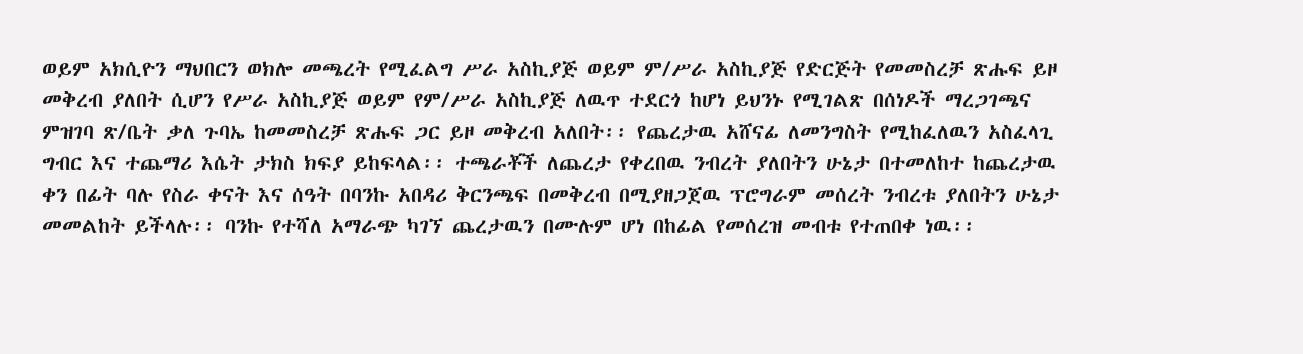ወይም አክሲዮን ማህበርን ወክሎ መጫረት የሚፈልግ ሥራ አስኪያጅ ወይም ም/ሥራ አስኪያጅ የድርጅት የመመስረቻ ጽሑፍ ይዞ መቅረብ ያለበት ሲሆን የሥራ አስኪያጅ ወይም የም/ሥራ አስኪያጅ ለዉጥ ተደርጎ ከሆነ ይህንኑ የሚገልጽ በሰነዶች ማረጋገጫና ምዝገባ ጽ/ቤት ቃለ ጉባኤ ከመመስረቻ ጽሑፍ ጋር ይዞ መቅረብ አለበት፡፡ የጨረታዉ አሸናፊ ለመንግስት የሚከፈለዉን አስፈላጊ ግብር እና ተጨማሪ እሴት ታክስ ክፍያ ይከፍላል፡፡ ተጫራቾች ለጨረታ የቀረበዉ ንብረት ያለበትን ሁኔታ በተመለከተ ከጨረታዉ ቀን በፊት ባሉ የስራ ቀናት እና ሰዓት በባንኩ አበዳሪ ቅርንጫፍ በመቅረብ በሚያዘጋጀዉ ፕሮግራም መሰረት ንብረቱ ያለበትን ሁኔታ መመልከት ይችላሉ፡፡ ባንኩ የተሻለ አማራጭ ካገኘ ጨረታዉን በሙሉም ሆነ በከፊል የመሰረዝ መብቱ የተጠበቀ ነዉ፡፡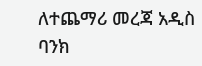ለተጨማሪ መረጃ አዲስ ባንክ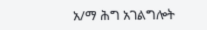አ/ማ ሕግ አገልግሎት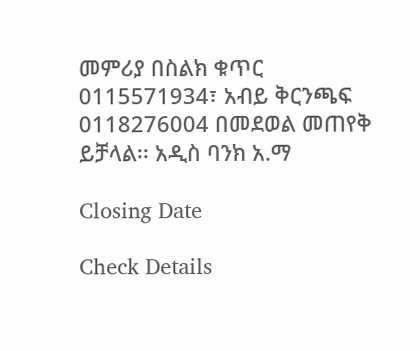መምሪያ በስልክ ቁጥር 0115571934፣ አብይ ቅርንጫፍ 0118276004 በመደወል መጠየቅ ይቻላል፡፡ አዲስ ባንክ አ.ማ

Closing Date

Check Details